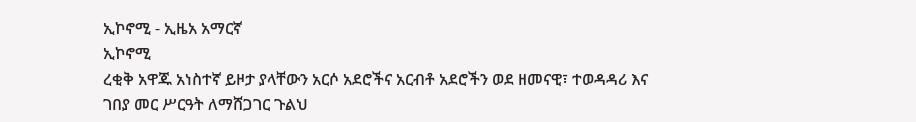ኢኮኖሚ - ኢዜአ አማርኛ
ኢኮኖሚ
ረቂቅ አዋጁ አነስተኛ ይዞታ ያላቸውን አርሶ አደሮችና አርብቶ አደሮችን ወደ ዘመናዊ፣ ተወዳዳሪ እና ገበያ መር ሥርዓት ለማሸጋገር ጉልህ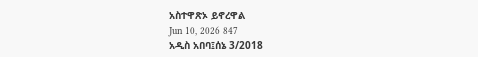አስተዋጽኦ ይኖረዋል
Jun 10, 2026 847
አዲስ አበባ፤ሰኔ 3/2018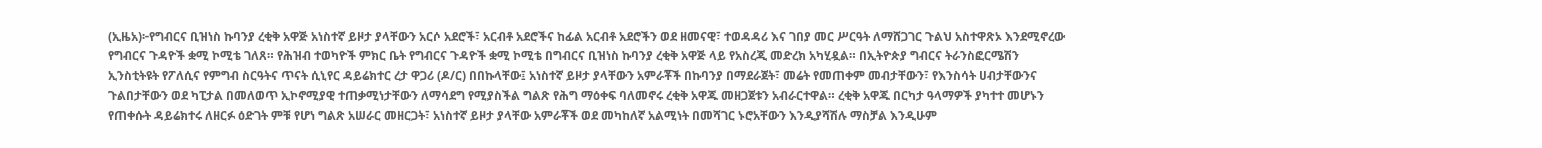(ኢዜአ)፦የግብርና ቢዝነስ ኩባንያ ረቂቅ አዋጅ አነስተኛ ይዞታ ያላቸውን አርሶ አደሮች፣ አርብቶ አደሮችና ከፊል አርብቶ አደሮችን ወደ ዘመናዊ፣ ተወዳዳሪ እና ገበያ መር ሥርዓት ለማሸጋገር ጉልህ አስተዋጽኦ እንደሚኖረው የግብርና ጉዳዮች ቋሚ ኮሚቴ ገለጸ። የሕዝብ ተወካዮች ምክር ቤት የግብርና ጉዳዮች ቋሚ ኮሚቴ በግብርና ቢዝነስ ኩባንያ ረቂቅ አዋጅ ላይ የአስረጂ መድረክ አካሂዷል። በኢትዮጵያ ግብርና ትራንስፎርሜሽን ኢንስቲትዩት የፖለሲና የምግብ ስርዓትና ጥናት ሲኒየር ዳይሬክተር ረታ ዋጋሪ (ዶ/ር) በበኩላቸው፤ አነስተኛ ይዞታ ያላቸውን አምራቾች በኩባንያ በማደራጀት፣ መሬት የመጠቀም መብታቸውን፣ የእንስሳት ሀብታቸውንና ጉልበታቸውን ወደ ካፒታል በመለወጥ ኢኮኖሚያዊ ተጠቃሚነታቸውን ለማሳደግ የሚያስችል ግልጽ የሕግ ማዕቀፍ ባለመኖሩ ረቂቅ አዋጁ መዘጋጀቱን አብራርተዋል። ረቂቅ አዋጁ በርካታ ዓላማዎች ያካተተ መሆኑን የጠቀሱት ዳይሬክተሩ ለዘርፉ ዕድገት ምቹ የሆነ ግልጽ አሠራር መዘርጋት፣ አነስተኛ ይዞታ ያላቸው አምራቾች ወደ መካከለኛ አልሚነት በመሻገር ኑሮአቸውን እንዲያሻሽሉ ማስቻል እንዲሁም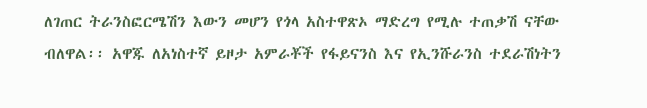ለገጠር ትራንስፎርሜሽን እውን መሆን የጎላ አስተዋጽኦ ማድረግ የሚሉ ተጠቃሽ ናቸው ብለዋል፡፡ አዋጁ ለአነስተኛ ይዞታ አምራቾች የፋይናንስ እና የኢንሹራንስ ተደራሽነትን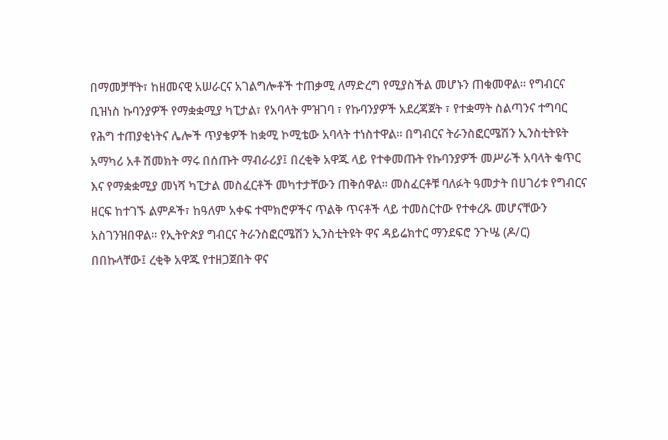በማመቻቸት፣ ከዘመናዊ አሠራርና አገልግሎቶች ተጠቃሚ ለማድረግ የሚያስችል መሆኑን ጠቁመዋል፡፡ የግብርና ቢዝነስ ኩባንያዎች የማቋቋሚያ ካፒታል፣ የአባላት ምዝገባ ፣ የኩባንያዎች አደረጃጀት ፣ የተቋማት ስልጣንና ተግባር የሕግ ተጠያቂነትና ሌሎች ጥያቄዎች ከቋሚ ኮሚቴው አባላት ተነስተዋል። በግብርና ትራንስፎርሜሽን ኢንስቲትዩት አማካሪ አቶ ሽመክት ማሩ በሰጡት ማብራሪያ፤ በረቂቅ አዋጁ ላይ የተቀመጡት የኩባንያዎች መሥራች አባላት ቁጥር እና የማቋቋሚያ መነሻ ካፒታል መስፈርቶች መካተታቸውን ጠቅሰዋል፡፡ መስፈርቶቹ ባለፉት ዓመታት በሀገሪቱ የግብርና ዘርፍ ከተገኙ ልምዶች፣ ከዓለም አቀፍ ተሞክሮዎችና ጥልቅ ጥናቶች ላይ ተመስርተው የተቀረጹ መሆናቸውን አስገንዝበዋል። የኢትዮጵያ ግብርና ትራንስፎርሜሽን ኢንስቲትዩት ዋና ዳይሬክተር ማንደፍሮ ንጉሤ (ዶ/ር) በበኩላቸው፤ ረቂቅ አዋጁ የተዘጋጀበት ዋና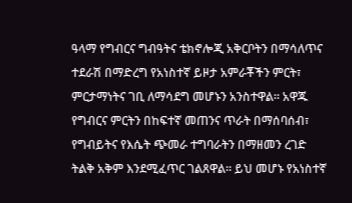ዓላማ የግብርና ግብዓትና ቴክኖሎጂ አቅርቦትን በማሳለጥና ተደራሽ በማድረግ የአነስተኛ ይዞታ አምራቾችን ምርት፣ ምርታማነትና ገቢ ለማሳደግ መሆኑን አንስተዋል። አዋጁ የግብርና ምርትን በከፍተኛ መጠንና ጥራት በማሰባሰብ፣ የግብይትና የእሴት ጭመራ ተግባራትን በማዘመን ረገድ ትልቅ አቅም እንደሚፈጥር ገልጸዋል። ይህ መሆኑ የአነስተኛ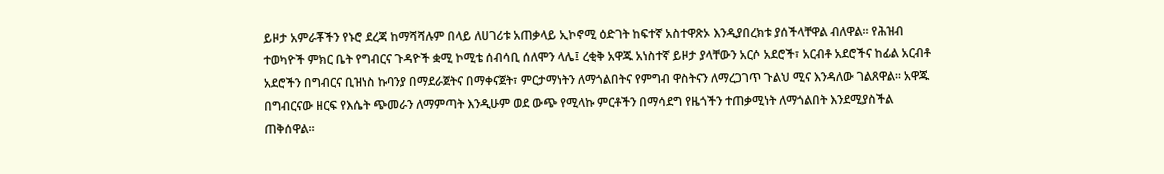ይዞታ አምራቾችን የኑሮ ደረጃ ከማሻሻሉም በላይ ለሀገሪቱ አጠቃላይ ኢኮኖሚ ዕድገት ከፍተኛ አስተዋጽኦ እንዲያበረክቱ ያሰችላቸዋል ብለዋል። የሕዝብ ተወካዮች ምክር ቤት የግብርና ጉዳዮች ቋሚ ኮሚቴ ሰብሳቢ ሰለሞን ላሌ፤ ረቂቅ አዋጁ አነስተኛ ይዞታ ያላቸውን አርሶ አደሮች፣ አርብቶ አደሮችና ከፊል አርብቶ አደሮችን በግብርና ቢዝነስ ኩባንያ በማደራጀትና በማቀናጀት፣ ምርታማነትን ለማጎልበትና የምግብ ዋስትናን ለማረጋገጥ ጉልህ ሚና እንዳለው ገልጸዋል፡፡ አዋጁ በግብርናው ዘርፍ የእሴት ጭመራን ለማምጣት እንዲሁም ወደ ውጭ የሚላኩ ምርቶችን በማሳደግ የዜጎችን ተጠቃሚነት ለማጎልበት እንደሚያስችል ጠቅሰዋል።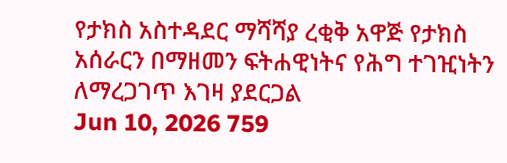የታክስ አስተዳደር ማሻሻያ ረቂቅ አዋጅ የታክስ አሰራርን በማዘመን ፍትሐዊነትና የሕግ ተገዢነትን ለማረጋገጥ እገዛ ያደርጋል
Jun 10, 2026 759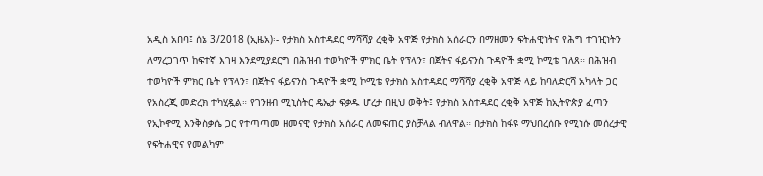አዲስ አበባ፤ ሰኔ 3/2018 (ኢዜአ)፡- የታክስ አስተዳደር ማሻሻያ ረቂቅ አዋጅ የታክስ አሰራርን በማዘመን ፍትሐዊነትና የሕግ ተገዢነትን ለማረጋገጥ ከፍተኛ እገዛ እንደሚያደርግ በሕዝብ ተወካዮች ምክር ቤት የፕላን፣ በጀትና ፋይናንስ ጉዳዮች ቋሚ ኮሚቴ ገለጸ። በሕዝብ ተወካዮች ምክር ቤት የፕላን፣ በጀትና ፋይናንስ ጉዳዮች ቋሚ ኮሚቴ የታክስ አስተዳደር ማሻሻያ ረቂቅ አዋጅ ላይ ከባለድርሻ አካላት ጋር የአስረጂ መድረክ ተካሂዷል። የገንዘብ ሚኒስትር ዴኤታ ፍቃዱ ሆረታ በዚህ ወቅት፤ የታክስ አስተዳደር ረቂቅ አዋጅ ከኢትዮጵያ ፈጣን የኢኮኖሚ እንቅስቃሴ ጋር የተጣጣመ ዘመናዊ የታክስ አሰራር ለመፍጠር ያስቻላል ብለዋል። በታክስ ከፋዩ ማህበረሰቡ የሚነሱ መሰረታዊ የፍትሐዊና የመልካም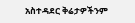አስተዳደር ቅሬታዎችንም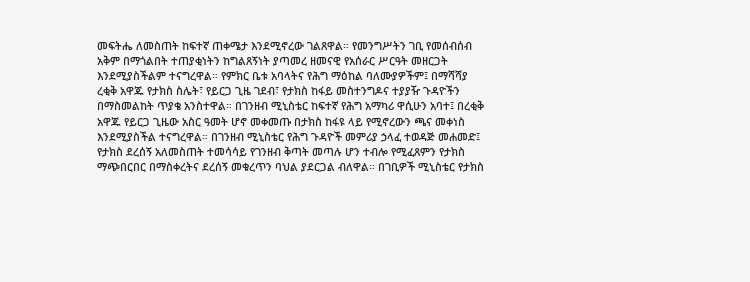መፍትሔ ለመስጠት ከፍተኛ ጠቀሜታ እንደሚኖረው ገልጸዋል። የመንግሥትን ገቢ የመሰብሰብ አቅም በማጎልበት ተጠያቂነትን ከግልጸኝነት ያጣመረ ዘመናዊ የአሰራር ሥርዓት መዘርጋት እንደሚያስችልም ተናግረዋል። የምክር ቤቱ አባላትና የሕግ ማዕከል ባለሙያዎችም፤ በማሻሻያ ረቂቅ አዋጁ የታክስ ስሌት፣ የይርጋ ጊዜ ገደብ፣ የታክስ ከፋይ መስተንግዶና ተያያዥ ጉዳዮችን በማስመልከት ጥያቄ አንስተዋል። በገንዘብ ሚኒስቴር ከፍተኛ የሕግ አማካሪ ዋሲሁን አባተ፤ በረቂቅ አዋጁ የይርጋ ጊዜው አስር ዓመት ሆኖ መቀመጡ በታክስ ከፋዩ ላይ የሚኖረውን ጫና መቀነስ እንደሚያስችል ተናግረዋል። በገንዘብ ሚኒስቴር የሕግ ጉዳዮች መምሪያ ኃላፈ ተወዳጅ መሐመድ፤ የታክስ ደረሰኝ አለመስጠት ተመሳሳይ የገንዘብ ቅጣት መጣሉ ሆን ተብሎ የሚፈጸምን የታክስ ማጭበርበር በማስቀረትና ደረሰኝ መቁረጥን ባህል ያደርጋል ብለዋል። በገቢዎች ሚኒስቴር የታክስ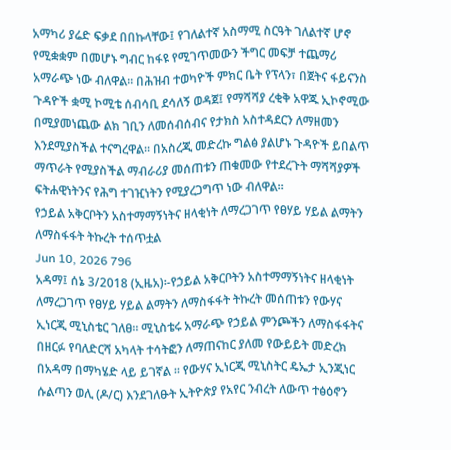አማካሪ ያሬድ ፍቃደ በበኩላቸው፤ የገለልተኛ አስማሚ ስርዓት ገለልተኛ ሆኖ የሚቋቋም በመሆኑ ግብር ከፋዩ የሚገጥመውን ችግር መፍቻ ተጨማሪ አማራጭ ነው ብለዋል። በሕዝብ ተወካዮች ምክር ቤት የፕላን፣ በጀትና ፋይናንስ ጉዳዮች ቋሚ ኮሚቴ ሰብሳቢ ደሳለኝ ወዳጀ፤ የማሻሻያ ረቂቅ አዋጁ ኢኮኖሚው በሚያመነጨው ልክ ገቢን ለመሰብሰብና የታክስ አስተዳደርን ለማዘመን እንደሚያስችል ተናግረዋል። በአስረጂ መድረኩ ግልፅ ያልሆኑ ጉዳዮች ይበልጥ ማጥራት የሚያስችል ማብራሪያ መሰጠቱን ጠቁመው የተደረጉት ማሻሻያዎች ፍትሐዊነትንና የሕግ ተገዢነትን የሚያረጋግጥ ነው ብለዋል።
የኃይል አቅርቦትን አስተማማኝነትና ዘላቂነት ለማረጋገጥ የፀሃይ ሃይል ልማትን ለማስፋፋት ትኩረት ተሰጥቷል
Jun 10, 2026 796
አዳማ፤ ሰኔ 3/2018 (ኢዜአ)፡-የኃይል አቅርቦትን አስተማማኝነትና ዘላቂነት ለማረጋገጥ የፀሃይ ሃይል ልማትን ለማስፋፋት ትኩረት መሰጠቱን የውሃና ኢነርጂ ሚኒስቴር ገለፀ። ሚኒስቴሩ አማራጭ የኃይል ምንጮችን ለማስፋፋትና በዘርፉ የባለድርሻ አካላት ተሳትፎን ለማጠናከር ያለመ የውይይት መድረክ በአዳማ በማካሄድ ላይ ይገኛል ። የውሃና ኢነርጂ ሚኒስትር ዴኤታ ኢንጂነር ሱልጣን ወሊ (ዶ/ር) እንደገለፁት ኢትዮጵያ የአየር ንብረት ለውጥ ተፅዕኖን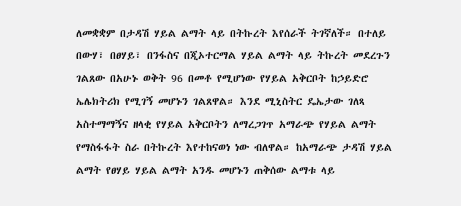ለመቋቋም በታዳሽ ሃይል ልማት ላይ በትኩረት እየሰራች ትገኛለች። በተለይ በውሃ፣ በፀሃይ፣ በንፋስና በጂኦተርማል ሃይል ልማት ላይ ትኩረት መደረጉን ገልጸው በአሁኑ ወቅት 96 በመቶ የሚሆነው የሃይል አቅርቦት ከኃይድሮ ኤሌክትሪክ የሚገኝ መሆኑን ገልጸዋል። እንደ ሚኒስትር ዴኤታው ገለጻ አስተማማኝና ዘላቂ የሃይል አቅርቦትን ለማረጋገጥ አማራጭ የሃይል ልማት የማስፋፋት ስራ በትኩረት እየተከናወነ ነው ብለዋል። ከአማራጭ ታዳሽ ሃይል ልማት የፀሃይ ሃይል ልማት አንዱ መሆኑን ጠቅሰው ልማቱ ላይ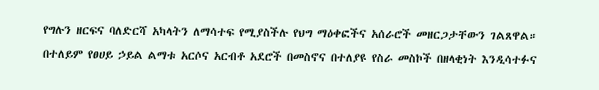የግሉን ዘርፍና ባለድርሻ አካላትን ለማሳተፍ የሚያስችሉ የህግ ማዕቀፎችና አሰራሮች መዘርጋታቸውን ገልጸዋል። በተለይም የፀሀይ ኃይል ልማቱ አርሶና አርብቶ አደሮች በመስኖና በተለያዩ የስራ መስኮች በዘላቂነት እንዲሳተፉና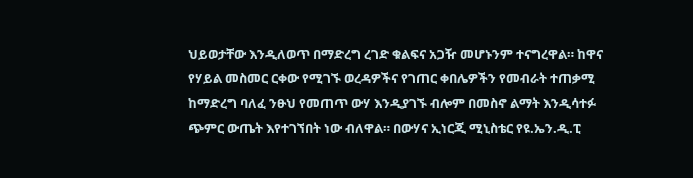ህይወታቸው እንዲለወጥ በማድረግ ረገድ ቁልፍና አጋዥ መሆኑንም ተናግረዋል። ከዋና የሃይል መስመር ርቀው የሚገኙ ወረዳዎችና የገጠር ቀበሌዎችን የመብራት ተጠቃሚ ከማድረግ ባለፈ ንፁህ የመጠጥ ውሃ እንዲያገኙ ብሎም በመስኖ ልማት እንዲሳተፉ ጭምር ውጤት እየተገኘበት ነው ብለዋል። በውሃና ኢነርጂ ሚኒስቴር የዩ.ኤን.ዲ.ፒ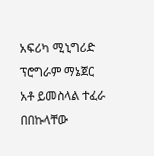አፍሪካ ሚኒግሪድ ፕሮግራም ማኔጀር አቶ ይመስላል ተፈራ በበኩላቸው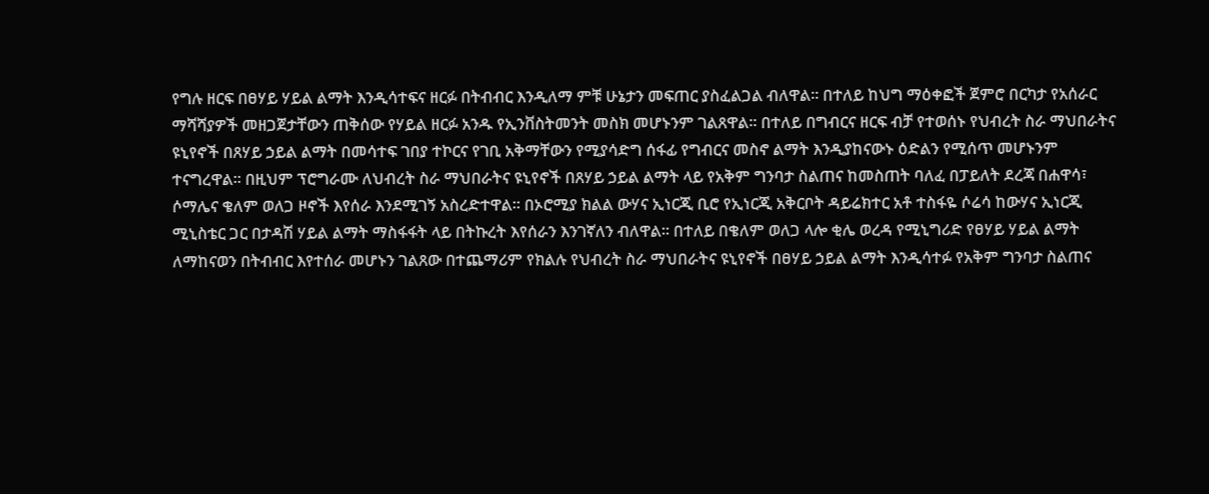የግሉ ዘርፍ በፀሃይ ሃይል ልማት እንዲሳተፍና ዘርፉ በትብብር እንዲለማ ምቹ ሁኔታን መፍጠር ያስፈልጋል ብለዋል። በተለይ ከህግ ማዕቀፎች ጀምሮ በርካታ የአሰራር ማሻሻያዎች መዘጋጀታቸውን ጠቅሰው የሃይል ዘርፉ አንዱ የኢንቨስትመንት መስክ መሆኑንም ገልጸዋል። በተለይ በግብርና ዘርፍ ብቻ የተወሰኑ የህብረት ስራ ማህበራትና ዩኒየኖች በጸሃይ ኃይል ልማት በመሳተፍ ገበያ ተኮርና የገቢ አቅማቸውን የሚያሳድግ ሰፋፊ የግብርና መስኖ ልማት እንዲያከናውኑ ዕድልን የሚሰጥ መሆኑንም ተናግረዋል። በዚህም ፕሮግራሙ ለህብረት ስራ ማህበራትና ዩኒየኖች በጸሃይ ኃይል ልማት ላይ የአቅም ግንባታ ስልጠና ከመስጠት ባለፈ በፓይለት ደረጃ በሐዋሳ፣ ሶማሌና ቄለም ወለጋ ዞኖች እየሰራ እንደሚገኝ አስረድተዋል። በኦሮሚያ ክልል ውሃና ኢነርጂ ቢሮ የኢነርጂ አቅርቦት ዳይሬክተር አቶ ተስፋዬ ሶሬሳ ከውሃና ኢነርጂ ሚኒስቴር ጋር በታዳሽ ሃይል ልማት ማስፋፋት ላይ በትኩረት እየሰራን እንገኛለን ብለዋል። በተለይ በቄለም ወለጋ ላሎ ቂሌ ወረዳ የሚኒግሪድ የፀሃይ ሃይል ልማት ለማከናወን በትብብር እየተሰራ መሆኑን ገልጸው በተጨማሪም የክልሉ የህብረት ስራ ማህበራትና ዩኒየኖች በፀሃይ ኃይል ልማት እንዲሳተፉ የአቅም ግንባታ ስልጠና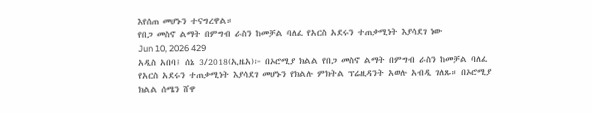እየሰጠ መሆኑን ተናግረዋል።
የበጋ መስኖ ልማት በምግብ ራስን ከመቻል ባለፈ የአርስ አደሩን ተጠቃሚነት እያሳደገ ነው
Jun 10, 2026 429
አዲስ አበባ፤ ሰኔ 3/2018(ኢዜአ)፦ በኦሮሚያ ክልል የበጋ መስኖ ልማት በምግብ ራስን ከመቻል ባለፈ የአርስ አደሩን ተጠቃሚነት እያሳደገ መሆኑን የክልሉ ምክትል ፕሬዚዳንት አወሉ አብዲ ገለጹ። በኦሮሚያ ክልል ሰሜን ሸዋ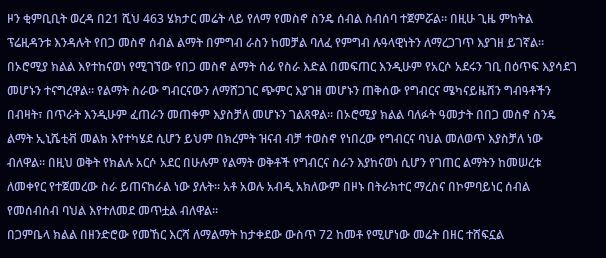ዞን ቂምቢቢት ወረዳ በ21 ሺህ 463 ሄክታር መሬት ላይ የለማ የመስኖ ስንዴ ሰብል ስብሰባ ተጀምሯል። በዚሁ ጊዜ ምከትል ፕሬዚዳንቱ እንዳሉት የበጋ መስኖ ሰብል ልማት በምግብ ራስን ከመቻል ባለፈ የምግብ ሉዓላዊነትን ለማረጋገጥ እያገዘ ይገኛል። በኦሮሚያ ክልል እየተከናወነ የሚገኘው የበጋ መስኖ ልማት ሰፊ የስራ እድል በመፍጠር እንዲሁም የአርሶ አደሩን ገቢ በዕጥፍ እያሳደገ መሆኑን ተናግረዋል። የልማት ስራው ግብርናውን ለማሸጋገር ጭምር እያገዘ መሆኑን ጠቅሰው የግብርና ሜካናይዜሽን ግብዓቶችን በብዛት፣ በጥራት እንዲሁም ፈጠራን መጠቀም እያስቻለ መሆኑን ገልጸዋል። በኦሮሚያ ክልል ባለፉት ዓመታት በበጋ መስኖ ስንዴ ልማት ኢኒሼቲቭ መልክ እየተካሄደ ሲሆን ይህም በክረምት ዝናብ ብቻ ተወስኖ የነበረው የግብርና ባህል መለወጥ እያስቻለ ነው ብለዋል። በዚህ ወቅት የክልሉ አርሶ አደር በሁሉም የልማት ወቅቶች የግብርና ስራን እያከናወነ ሲሆን የገጠር ልማትን ከመሠረቱ ለመቀየር የተጀመረው ስራ ይጠናከራል ነው ያሉት። አቶ አወሉ አብዲ አክለውም በዞኑ በትራክተር ማረስና በኮምባይነር ሰብል የመሰብሰብ ባህል እየተለመደ መጥቷል ብለዋል።
በጋምቤላ ክልል በዘንድሮው የመኸር እርሻ ለማልማት ከታቀደው ውስጥ 72 ከመቶ የሚሆነው መሬት በዘር ተሸፍኗል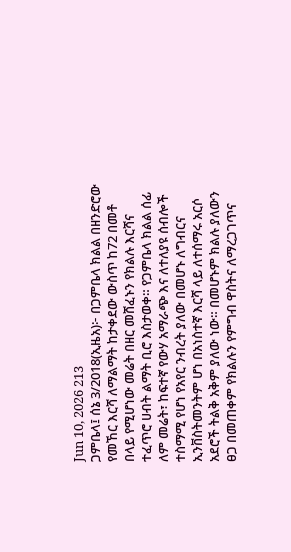Jun 10, 2026 213
ጋምቤላ፤ ሰኔ 3/2018(ኢዜአ)፦ በጋምቤላ ክልል በዘንድሮው የመኸር እርሻ ለማልማት ከታቀደው ውስጥ ከ72 በመቶ በላይ የሚሆነው መሬት በዘር መሸፈኑን የክልሉ እርሻና ተፈጥሮ ሀብት ልማት ቢሮ እስታወቀ። የጋምቤላ ክልል ሰፊ ለም መሬት፣ ከፍተኛ የውሃ አማራጭ እና ለተለያዩ ሰብሎች ተስማሚ የሆነ የአየር ንብረት ያለው በመሆኑ ለግብርና ኢንቨስትመንትም ሆነ በአነስተኛ እርሻ ላይ ለተሰማሩ አርሶ አደሮች ትልቅ አቅም ያለው ነው። በመሆኑም ክልሉ ያለውን ፀጋ በመጠቀም የክልሉን የምግብ ዋስትና ለማረጋገጥና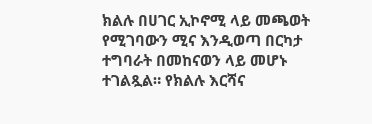ክልሉ በሀገር ኢኮኖሚ ላይ መጫወት የሚገባውን ሚና እንዲወጣ በርካታ ተግባራት በመከናወን ላይ መሆኑ ተገልጿል። የክልሉ እርሻና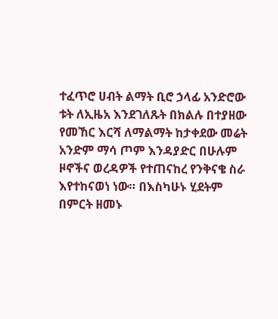ተፈጥሮ ሀብት ልማት ቢሮ ኃላፊ አንድሮው ቱት ለኢዜአ እንደገለጹት በክልሉ በተያዘው የመኸር እርሻ ለማልማት ከታቀደው መሬት አንድም ማሳ ጦም እንዳያድር በሁሉም ዞኖችና ወረዳዎች የተጠናከረ የንቅናቄ ስራ እየተከናወነ ነው። በእስካሁኑ ሂደትም በምርት ዘመኑ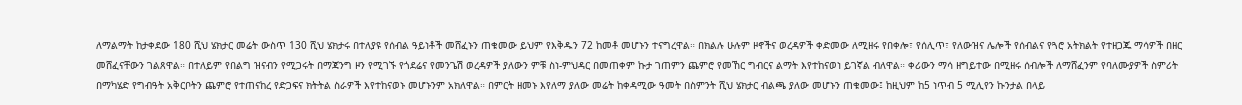ለማልማት ከታቀደው 180 ሺህ ሄክታር መሬት ውስጥ 130 ሺህ ሄክታሩ በተለያዩ የሰብል ዓይነቶች መሸፈኑን ጠቁመው ይህም የእቅዱን 72 ከመቶ መሆኑን ተናግረዋል። በክልሉ ሁሉም ዞኖችና ወረዳዎች ቀድመው ለሚዘሩ የበቀሎ፣ የሰሊጥ፣ የለውዝና ሌሎች የሰብልና የጓሮ አትክልት የተዘጋጁ ማሳዎች በዘር መሸፈናቸውን ገልጸዋል። በተለይም የበልግ ዝናብን የሚጋሩት በማጃንግ ዞን የሚገኙ የጎደሬና የመንጌሽ ወረዳዎች ያለውን ምቹ ስነ-ምህዳር በመጠቀም ኩታ ገጠምን ጨምሮ የመኸር ግብርና ልማት እየተከናወነ ይገኛል ብለዋል። ቀሪውን ማሳ ዘግይተው በሚዘሩ ሰብሎች ለማሸፈንም የባለሙያዎች ስምሪት በማካሄድ የግብዓት አቅርቦትን ጨምሮ የተጠናከረ የድጋፍና ክትትል ስራዎች እየተከናወኑ መሆኑንም አክለዋል። በምርት ዘመኑ እየለማ ያለው መሬት ከቀዳሚው ዓመት በስምንት ሺህ ሄክታር ብልጫ ያለው መሆኑን ጠቁመው፤ ከዚህም ከ5 ነጥብ 5 ሚሊየን ኩንታል በላይ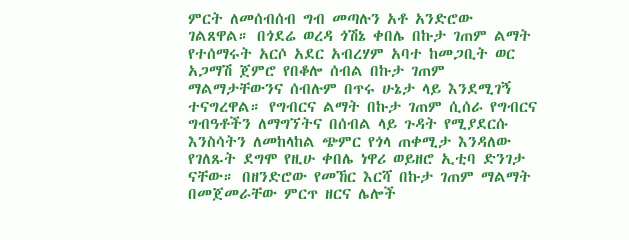ምርት ለመሰብሰብ ግብ መጣሉን አቶ አንድሮው ገልጸዋል። በጎደሬ ወረዳ ጎሽኔ ቀበሌ በኩታ ገጠም ልማት የተሰማሩት አርሶ አደር አብረሃም አባተ ከመጋቢት ወር አጋማሽ ጀምሮ የበቆሎ ሰብል በኩታ ገጠም ማልማታቸውንና ሰብሉም በጥሩ ሁኔታ ላይ እንደሚገኝ ተናግረዋል። የግብርና ልማት በኩታ ገጠም ሲሰራ የግብርና ግብዓቶችን ለማግኘትና በሰብል ላይ ጉዳት የሚያደርሱ እንስሳትን ለመከላከል ጭምር የጎላ ጠቀሚታ እንዳለው የገለጹት ደግሞ የዚሁ ቀበሌ ነዋሪ ወይዘሮ ኢቲባ ድንገታ ናቸው። በዘንድሮው የመኸር እርሻ በኩታ ገጠም ማልማት በመጀመራቸው ምርጥ ዘርና ሌሎች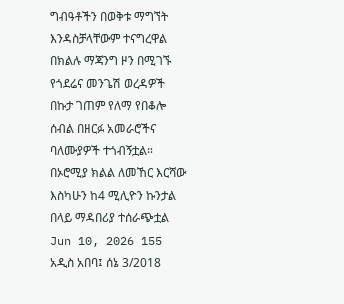ግብዓቶችን በወቅቱ ማግኘት እንዳስቻላቸውም ተናግረዋል በክልሉ ማጃንግ ዞን በሚገኙ የጎደሬና መንጌሽ ወረዳዎች በኩታ ገጠም የለማ የበቆሎ ሰብል በዘርፉ አመራሮችና ባለሙያዎች ተጎብኝቷል።
በኦሮሚያ ክልል ለመኸር እርሻው እስካሁን ከ4 ሚሊዮን ኩንታል በላይ ማዳበሪያ ተሰራጭቷል
Jun 10, 2026 155
አዲስ አበባ፤ ሰኔ 3/2018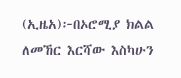(ኢዜአ)፦በኦሮሚያ ክልል ለመኸር እርሻው እስካሁን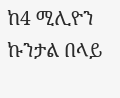ከ4 ሚሊዮን ኩንታል በላይ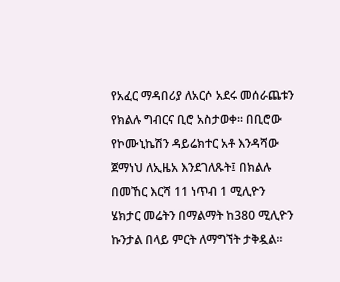የአፈር ማዳበሪያ ለአርሶ አደሩ መሰራጨቱን የክልሉ ግብርና ቢሮ አስታወቀ። በቢሮው የኮሙኒኬሽን ዳይሬክተር አቶ እንዳሻው ጀማነህ ለኢዜአ እንደገለጹት፤ በክልሉ በመኸር እርሻ 11 ነጥብ 1 ሚሊዮን ሄክታር መሬትን በማልማት ከ380 ሚሊዮን ኩንታል በላይ ምርት ለማግኘት ታቅዷል።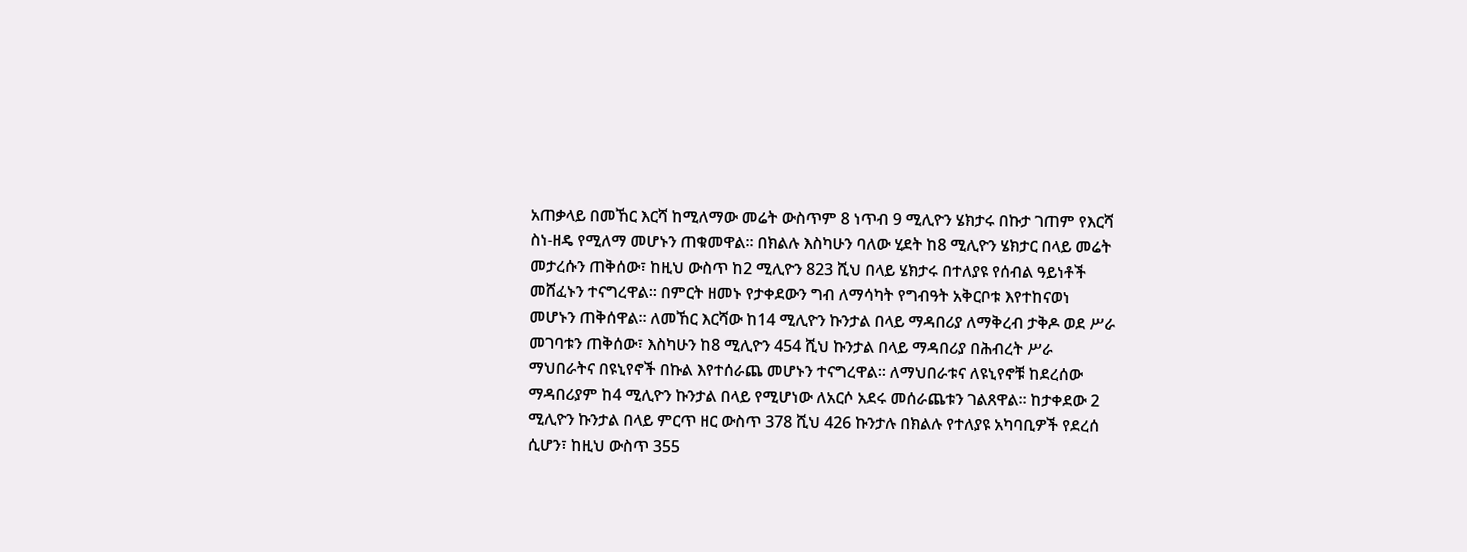አጠቃላይ በመኸር እርሻ ከሚለማው መሬት ውስጥም 8 ነጥብ 9 ሚሊዮን ሄክታሩ በኩታ ገጠም የእርሻ ስነ-ዘዴ የሚለማ መሆኑን ጠቁመዋል። በክልሉ እስካሁን ባለው ሂደት ከ8 ሚሊዮን ሄክታር በላይ መሬት መታረሱን ጠቅሰው፣ ከዚህ ውስጥ ከ2 ሚሊዮን 823 ሺህ በላይ ሄክታሩ በተለያዩ የሰብል ዓይነቶች መሸፈኑን ተናግረዋል። በምርት ዘመኑ የታቀደውን ግብ ለማሳካት የግብዓት አቅርቦቱ እየተከናወነ መሆኑን ጠቅሰዋል። ለመኸር እርሻው ከ14 ሚሊዮን ኩንታል በላይ ማዳበሪያ ለማቅረብ ታቅዶ ወደ ሥራ መገባቱን ጠቅሰው፣ እስካሁን ከ8 ሚሊዮን 454 ሺህ ኩንታል በላይ ማዳበሪያ በሕብረት ሥራ ማህበራትና በዩኒየኖች በኩል እየተሰራጨ መሆኑን ተናግረዋል። ለማህበራቱና ለዩኒየኖቹ ከደረሰው ማዳበሪያም ከ4 ሚሊዮን ኩንታል በላይ የሚሆነው ለአርሶ አደሩ መሰራጨቱን ገልጸዋል። ከታቀደው 2 ሚሊዮን ኩንታል በላይ ምርጥ ዘር ውስጥ 378 ሺህ 426 ኩንታሉ በክልሉ የተለያዩ አካባቢዎች የደረሰ ሲሆን፣ ከዚህ ውስጥ 355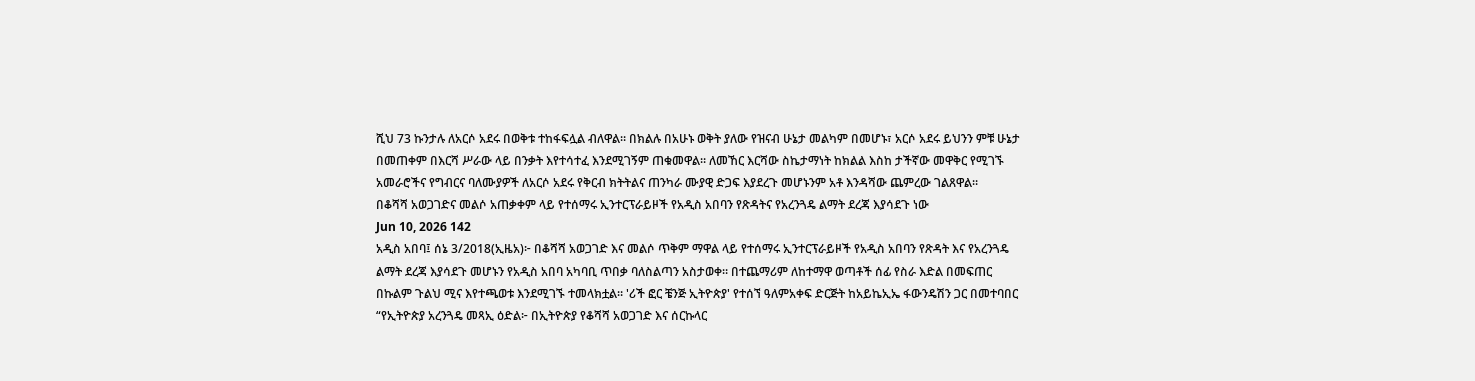ሺህ 73 ኩንታሉ ለአርሶ አደሩ በወቅቱ ተከፋፍሏል ብለዋል። በክልሉ በአሁኑ ወቅት ያለው የዝናብ ሁኔታ መልካም በመሆኑ፣ አርሶ አደሩ ይህንን ምቹ ሁኔታ በመጠቀም በእርሻ ሥራው ላይ በንቃት እየተሳተፈ እንደሚገኝም ጠቁመዋል። ለመኸር እርሻው ስኬታማነት ከክልል እስከ ታችኛው መዋቅር የሚገኙ አመራሮችና የግብርና ባለሙያዎች ለአርሶ አደሩ የቅርብ ክትትልና ጠንካራ ሙያዊ ድጋፍ እያደረጉ መሆኑንም አቶ እንዳሻው ጨምረው ገልጸዋል።
በቆሻሻ አወጋገድና መልሶ አጠቃቀም ላይ የተሰማሩ ኢንተርፕራይዞች የአዲስ አበባን የጽዳትና የአረንጓዴ ልማት ደረጃ እያሳደጉ ነው
Jun 10, 2026 142
አዲስ አበባ፤ ሰኔ 3/2018(ኢዜአ)፦ በቆሻሻ አወጋገድ እና መልሶ ጥቅም ማዋል ላይ የተሰማሩ ኢንተርፕራይዞች የአዲስ አበባን የጽዳት እና የአረንጓዴ ልማት ደረጃ እያሳደጉ መሆኑን የአዲስ አበባ አካባቢ ጥበቃ ባለስልጣን አስታወቀ። በተጨማሪም ለከተማዋ ወጣቶች ሰፊ የስራ እድል በመፍጠር በኩልም ጉልህ ሚና እየተጫወቱ እንደሚገኙ ተመላክቷል። 'ሪች ፎር ቼንጅ ኢትዮጵያ' የተሰኘ ዓለምአቀፍ ድርጅት ከአይኬኢኤ ፋውንዴሽን ጋር በመተባበር “የኢትዮጵያ አረንጓዴ መጻኢ ዕድል፦ በኢትዮጵያ የቆሻሻ አወጋገድ እና ሰርኩላር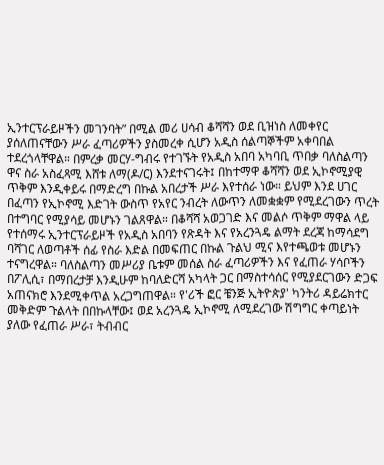ኢንተርፕራይዞችን መገንባት” በሚል መሪ ሀሳብ ቆሻሻን ወደ ቢዝነስ ለመቀየር ያሰለጠናቸውን ሥራ ፈጣሪዎችን ያስመረቀ ሲሆን አዲስ ሰልጣኞችም አቀባበል ተደረጎላቸዋል። በምረቃ መርሃ-ግብሩ የተገኙት የአዲስ አበባ አካባቢ ጥበቃ ባለስልጣን ዋና ስራ አስፈጻሚ እሸቱ ለማ(ዶ/ር) እንደተናገሩት፤ በከተማዋ ቆሻሻን ወደ ኢኮኖሚያዊ ጥቅም እንዲቀይሩ በማድረግ በኩል አበረታች ሥራ እየተሰራ ነው። ይህም እንደ ሀገር በፈጣን የኢኮኖሚ እድገት ውስጥ የአየር ንብረት ለውጥን ለመቋቋም የሚደረገውን ጥረት በተግባር የሚያሳይ መሆኑን ገልጸዋል። በቆሻሻ አወጋገድ እና መልሶ ጥቅም ማዋል ላይ የተሰማሩ ኢንተርፕራይዞች የአዲስ አበባን የጽዳት እና የአረንጓዴ ልማት ደረጃ ከማሳደግ ባሻገር ለወጣቶች ሰፊ የስራ እድል በመፍጠር በኩል ጉልህ ሚና እየተጫወቱ መሆኑን ተናግረዋል። ባለስልጣን መሥሪያ ቤቱም መሰል ስራ ፈጣሪዎችን እና የፈጠራ ሃሳቦችን በፖሊሲ፣ በማበረታቻ እንዲሁም ከባለድርሻ አካላት ጋር በማስተሳሰር የሚያደርገውን ድጋፍ አጠናክሮ እንደሚቀጥል አረጋግጠዋል። የ'ሪች ፎር ቼንጅ ኢትዮጵያ' ካንትሪ ዳይሬክተር መቅድም ጉልላት በበኩላቸው፤ ወደ አረንጓዴ ኢኮኖሚ ለሚደረገው ሽግግር ቀጣይነት ያለው የፈጠራ ሥራ፣ ትብብር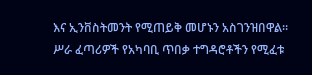እና ኢንቨስትመንት የሚጠይቅ መሆኑን አስገንዝበዋል። ሥራ ፈጣሪዎች የአካባቢ ጥበቃ ተግዳሮቶችን የሚፈቱ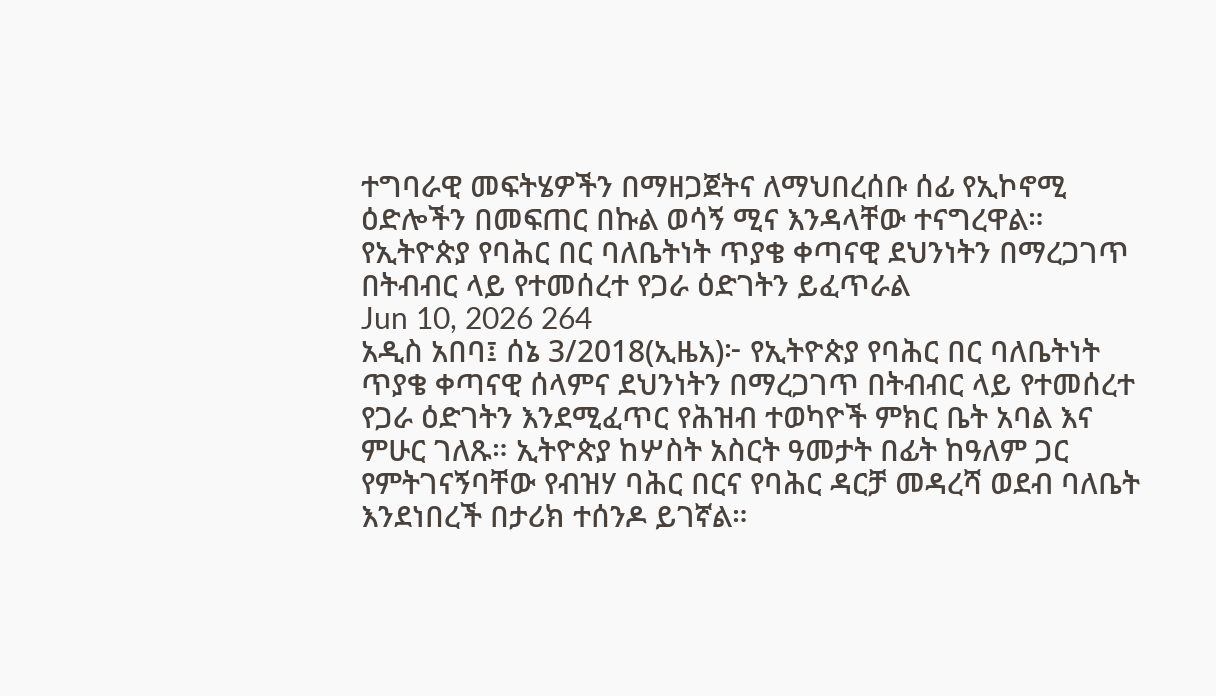ተግባራዊ መፍትሄዎችን በማዘጋጀትና ለማህበረሰቡ ሰፊ የኢኮኖሚ ዕድሎችን በመፍጠር በኩል ወሳኝ ሚና እንዳላቸው ተናግረዋል።
የኢትዮጵያ የባሕር በር ባለቤትነት ጥያቄ ቀጣናዊ ደህንነትን በማረጋገጥ በትብብር ላይ የተመሰረተ የጋራ ዕድገትን ይፈጥራል
Jun 10, 2026 264
አዲስ አበባ፤ ሰኔ 3/2018(ኢዜአ)፦ የኢትዮጵያ የባሕር በር ባለቤትነት ጥያቄ ቀጣናዊ ሰላምና ደህንነትን በማረጋገጥ በትብብር ላይ የተመሰረተ የጋራ ዕድገትን እንደሚፈጥር የሕዝብ ተወካዮች ምክር ቤት አባል እና ምሁር ገለጹ። ኢትዮጵያ ከሦስት አስርት ዓመታት በፊት ከዓለም ጋር የምትገናኝባቸው የብዝሃ ባሕር በርና የባሕር ዳርቻ መዳረሻ ወደብ ባለቤት እንደነበረች በታሪክ ተሰንዶ ይገኛል።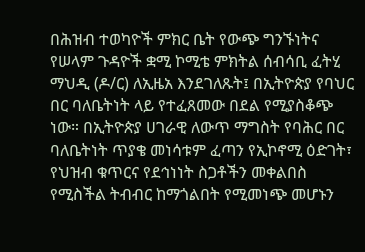በሕዝብ ተወካዮች ምክር ቤት የውጭ ግንኙነትና የሠላም ጉዳዮች ቋሚ ኮሚቴ ምክትል ሰብሳቢ ፈትሂ ማህዲ (ዶ/ር) ለኢዜአ እንደገለጹት፤ በኢትዮጵያ የባህር በር ባለቤትነት ላይ የተፈጸመው በደል የሚያስቆጭ ነው። በኢትዮጵያ ሀገራዊ ለውጥ ማግስት የባሕር በር ባለቤትነት ጥያቄ መነሳቱም ፈጣን የኢኮኖሚ ዕድገት፣ የህዝብ ቁጥርና የደኅነነት ስጋቶችን መቀልበስ የሚስችል ትብብር ከማጎልበት የሚመነጭ መሆኑን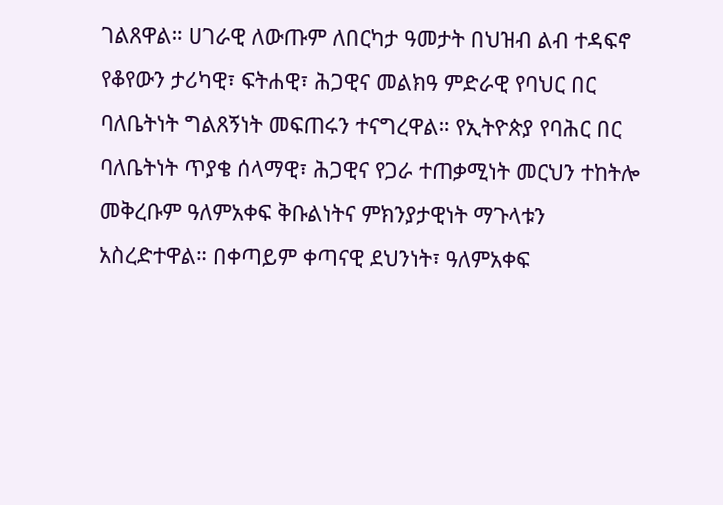ገልጸዋል። ሀገራዊ ለውጡም ለበርካታ ዓመታት በህዝብ ልብ ተዳፍኖ የቆየውን ታሪካዊ፣ ፍትሐዊ፣ ሕጋዊና መልክዓ ምድራዊ የባህር በር ባለቤትነት ግልጸኝነት መፍጠሩን ተናግረዋል። የኢትዮጵያ የባሕር በር ባለቤትነት ጥያቄ ሰላማዊ፣ ሕጋዊና የጋራ ተጠቃሚነት መርህን ተከትሎ መቅረቡም ዓለምአቀፍ ቅቡልነትና ምክንያታዊነት ማጉላቱን አስረድተዋል። በቀጣይም ቀጣናዊ ደህንነት፣ ዓለምአቀፍ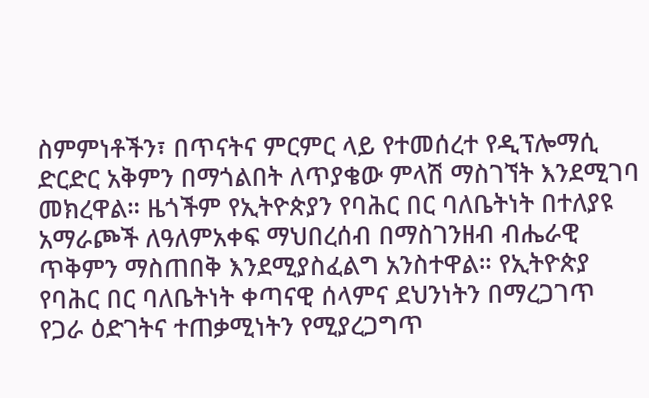ስምምነቶችን፣ በጥናትና ምርምር ላይ የተመሰረተ የዲፕሎማሲ ድርድር አቅምን በማጎልበት ለጥያቄው ምላሽ ማስገኘት እንደሚገባ መክረዋል። ዜጎችም የኢትዮጵያን የባሕር በር ባለቤትነት በተለያዩ አማራጮች ለዓለምአቀፍ ማህበረሰብ በማስገንዘብ ብሔራዊ ጥቅምን ማስጠበቅ እንደሚያስፈልግ አንስተዋል። የኢትዮጵያ የባሕር በር ባለቤትነት ቀጣናዊ ሰላምና ደህንነትን በማረጋገጥ የጋራ ዕድገትና ተጠቃሚነትን የሚያረጋግጥ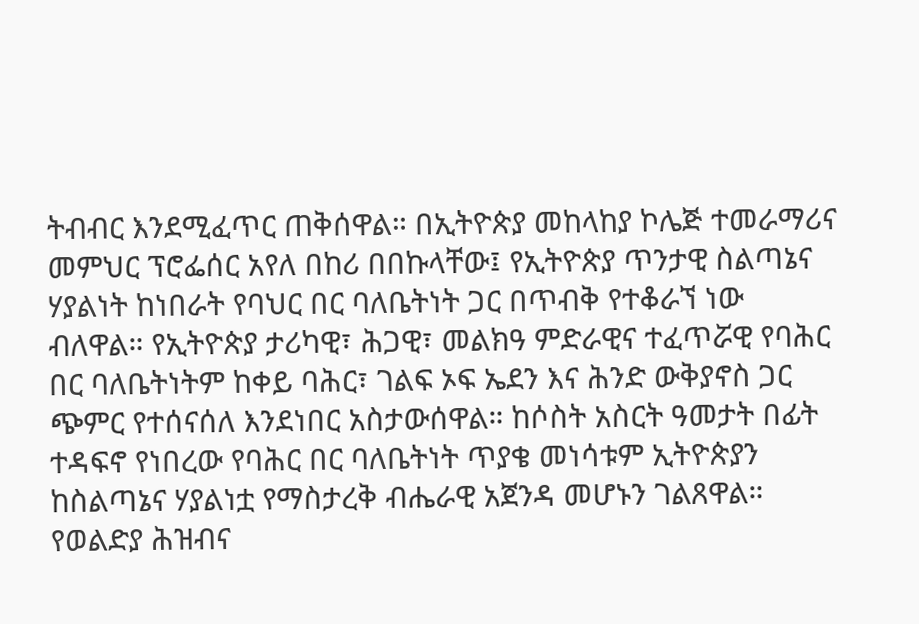ትብብር እንደሚፈጥር ጠቅሰዋል። በኢትዮጵያ መከላከያ ኮሌጅ ተመራማሪና መምህር ፕሮፌሰር አየለ በከሪ በበኩላቸው፤ የኢትዮጵያ ጥንታዊ ስልጣኔና ሃያልነት ከነበራት የባህር በር ባለቤትነት ጋር በጥብቅ የተቆራኘ ነው ብለዋል። የኢትዮጵያ ታሪካዊ፣ ሕጋዊ፣ መልክዓ ምድራዊና ተፈጥሯዊ የባሕር በር ባለቤትነትም ከቀይ ባሕር፣ ገልፍ ኦፍ ኤደን እና ሕንድ ውቅያኖስ ጋር ጭምር የተሰናሰለ እንደነበር አስታውሰዋል። ከሶስት አስርት ዓመታት በፊት ተዳፍኖ የነበረው የባሕር በር ባለቤትነት ጥያቄ መነሳቱም ኢትዮጵያን ከስልጣኔና ሃያልነቷ የማስታረቅ ብሔራዊ አጀንዳ መሆኑን ገልጸዋል።
የወልድያ ሕዝብና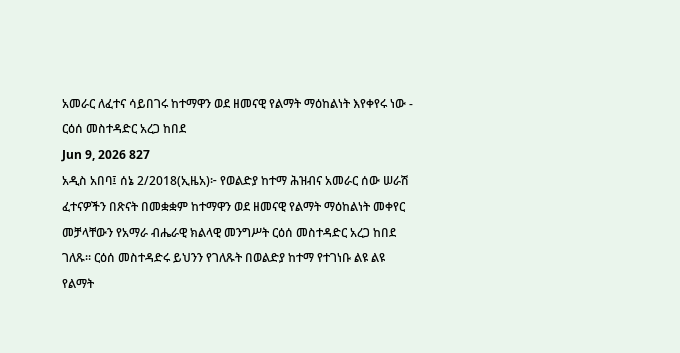አመራር ለፈተና ሳይበገሩ ከተማዋን ወደ ዘመናዊ የልማት ማዕከልነት እየቀየሩ ነው - ርዕሰ መስተዳድር አረጋ ከበደ
Jun 9, 2026 827
አዲስ አበባ፤ ሰኔ 2/2018(ኢዜአ)፦ የወልድያ ከተማ ሕዝብና አመራር ሰው ሠራሽ ፈተናዎችን በጽናት በመቋቋም ከተማዋን ወደ ዘመናዊ የልማት ማዕከልነት መቀየር መቻላቸውን የአማራ ብሔራዊ ክልላዊ መንግሥት ርዕሰ መስተዳድር አረጋ ከበደ ገለጹ። ርዕሰ መስተዳድሩ ይህንን የገለጹት በወልድያ ከተማ የተገነቡ ልዩ ልዩ የልማት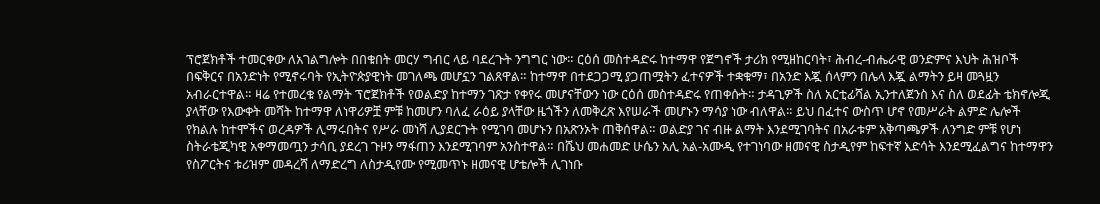ፕሮጀክቶች ተመርቀው ለአገልግሎት በበቁበት መርሃ ግብር ላይ ባደረጉት ንግግር ነው። ርዕሰ መስተዳድሩ ከተማዋ የጀግኖች ታሪክ የሚዘከርባት፣ ሕብረ-ብሔራዊ ወንድምና እህት ሕዝቦች በፍቅርና በአንድነት የሚኖሩባት የኢትዮጵያዊነት መገለጫ መሆኗን ገልጸዋል። ከተማዋ በተደጋጋሚ ያጋጠሟትን ፈተናዎች ተቋቁማ፣ በአንድ እጇ ሰላምን በሌላ እጇ ልማትን ይዛ መጓዟን አብራርተዋል። ዛሬ የተመረቁ የልማት ፕሮጀክቶች የወልድያ ከተማን ገጽታ የቀየሩ መሆናቸውን ነው ርዕሰ መስተዳድሩ የጠቀሱት። ታዳጊዎች ስለ አርቲፊሻል ኢንተለጀንስ እና ስለ ወደፊት ቴክኖሎጂ ያላቸው የእውቀት መሻት ከተማዋ ለነዋሪዎቿ ምቹ ከመሆን ባለፈ ራዕይ ያላቸው ዜጎችን ለመቅረጽ እየሠራች መሆኑን ማሳያ ነው ብለዋል። ይህ በፈተና ውስጥ ሆኖ የመሥራት ልምድ ሌሎች የክልሉ ከተሞችና ወረዳዎች ሊማሩበትና የሥራ መነሻ ሊያደርጉት የሚገባ መሆኑን በአጽንኦት ጠቅሰዋል። ወልድያ ገና ብዙ ልማት እንደሚገባትና በአራቱም አቅጣጫዎች ለንግድ ምቹ የሆነ ስትራቴጂካዊ አቀማመጧን ታሳቢ ያደረገ ጉዞን ማፋጠን እንደሚገባም አንስተዋል። በሼህ መሐመድ ሁሴን አሊ አል-አሙዲ የተገነባው ዘመናዊ ስታዲየም ከፍተኛ እድሳት እንደሚፈልግና ከተማዋን የስፖርትና ቱሪዝም መዳረሻ ለማድረግ ለስታዲየሙ የሚመጥኑ ዘመናዊ ሆቴሎች ሊገነቡ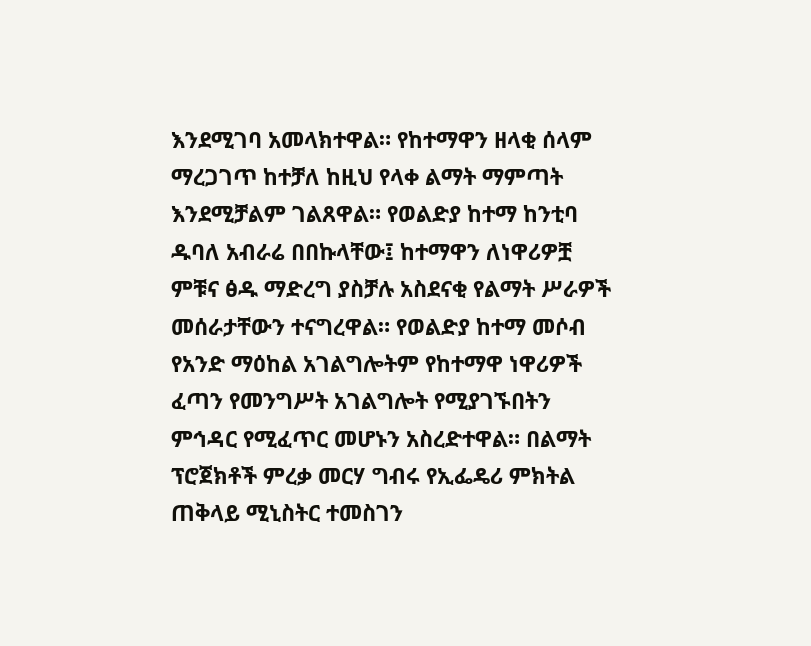እንደሚገባ አመላክተዋል። የከተማዋን ዘላቂ ሰላም ማረጋገጥ ከተቻለ ከዚህ የላቀ ልማት ማምጣት እንደሚቻልም ገልጸዋል። የወልድያ ከተማ ከንቲባ ዱባለ አብራሬ በበኩላቸው፤ ከተማዋን ለነዋሪዎቿ ምቹና ፅዱ ማድረግ ያስቻሉ አስደናቂ የልማት ሥራዎች መሰራታቸውን ተናግረዋል። የወልድያ ከተማ መሶብ የአንድ ማዕከል አገልግሎትም የከተማዋ ነዋሪዎች ፈጣን የመንግሥት አገልግሎት የሚያገኙበትን ምኅዳር የሚፈጥር መሆኑን አስረድተዋል። በልማት ፕሮጀክቶች ምረቃ መርሃ ግብሩ የኢፌዴሪ ምክትል ጠቅላይ ሚኒስትር ተመስገን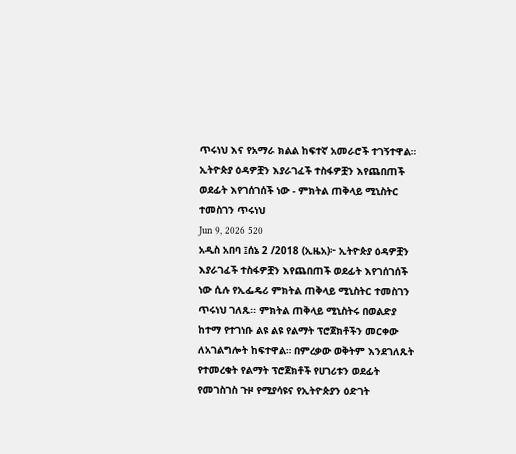ጥሩነህ እና የአማራ ክልል ከፍተኛ አመራሮች ተገኝተዋል።
ኢትዮጵያ ዕዳዎቿን እያራገፈች ተስፋዎቿን እየጨበጠች ወደፊት እየገሰገሰች ነው - ምክትል ጠቅላይ ሚኒስትር ተመስገን ጥሩነህ
Jun 9, 2026 520
አዲስ አበባ ፤ሰኔ 2 /2018 (ኢዜአ)፦ ኢትዮጵያ ዕዳዎቿን እያራገፈች ተስፋዎቿን እየጨበጠች ወደፊት እየገሰገሰች ነው ሲሉ የኢፌዴሪ ምክትል ጠቅላይ ሚኒስትር ተመስገን ጥሩነህ ገለጹ፡፡ ምክትል ጠቅላይ ሚኒስትሩ በወልድያ ከተማ የተገነቡ ልዩ ልዩ የልማት ፕሮጀክቶችን መርቀው ለአገልግሎት ከፍተዋል። በምረቃው ወቅትም እንደገለጹት የተመረቁት የልማት ፕሮጀክቶች የሀገሪቱን ወደፊት የመገስገስ ጉዞ የሚያሳዩና የኢትዮጵያን ዕድገት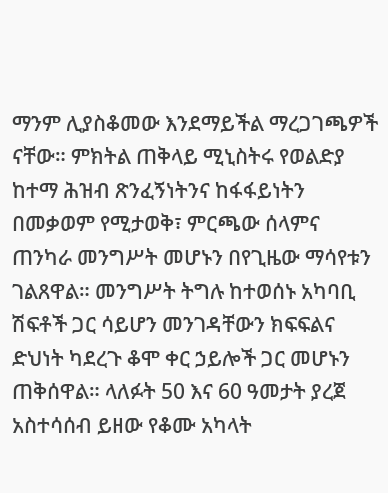ማንም ሊያስቆመው እንደማይችል ማረጋገጫዎች ናቸው። ምክትል ጠቅላይ ሚኒስትሩ የወልድያ ከተማ ሕዝብ ጽንፈኝነትንና ከፋፋይነትን በመቃወም የሚታወቅ፣ ምርጫው ሰላምና ጠንካራ መንግሥት መሆኑን በየጊዜው ማሳየቱን ገልጸዋል። መንግሥት ትግሉ ከተወሰኑ አካባቢ ሽፍቶች ጋር ሳይሆን መንገዳቸውን ክፍፍልና ድህነት ካደረጉ ቆሞ ቀር ኃይሎች ጋር መሆኑን ጠቅሰዋል። ላለፉት 50 እና 60 ዓመታት ያረጀ አስተሳሰብ ይዘው የቆሙ አካላት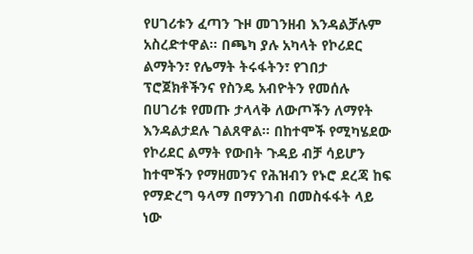የሀገሪቱን ፈጣን ጉዞ መገንዘብ እንዳልቻሉም አስረድተዋል። በጫካ ያሉ አካላት የኮሪደር ልማትን፣ የሌማት ትሩፋትን፣ የገበታ ፕሮጀክቶችንና የስንዴ አብዮትን የመሰሉ በሀገሪቱ የመጡ ታላላቅ ለውጦችን ለማየት እንዳልታደሉ ገልጸዋል። በከተሞች የሚካሄደው የኮሪደር ልማት የውበት ጉዳይ ብቻ ሳይሆን ከተሞችን የማዘመንና የሕዝብን የኑሮ ደረጃ ከፍ የማድረግ ዓላማ በማንገብ በመስፋፋት ላይ ነው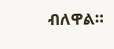ብለዋል።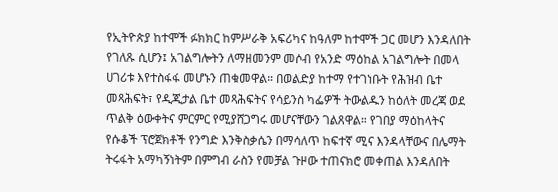የኢትዮጵያ ከተሞች ፉክክር ከምሥራቅ አፍሪካና ከዓለም ከተሞች ጋር መሆን እንዳለበት የገለጹ ሲሆን፤ አገልግሎትን ለማዘመንም መሶብ የአንድ ማዕከል አገልግሎት በመላ ሀገሪቱ እየተስፋፋ መሆኑን ጠቁመዋል። በወልድያ ከተማ የተገነቡት የሕዝብ ቤተ መጻሕፍት፣ የዲጂታል ቤተ መጻሕፍትና የሳይንስ ካፌዎች ትውልዱን ከዕለት መረጃ ወደ ጥልቅ ዕውቀትና ምርምር የሚያሸጋግሩ መሆናቸውን ገልጸዋል። የገበያ ማዕከላትና የሱቆች ፕሮጀክቶች የንግድ እንቅስቃሴን በማሳለጥ ከፍተኛ ሚና እንዳላቸውና በሌማት ትሩፋት አማካኝነትም በምግብ ራስን የመቻል ጉዞው ተጠናክሮ መቀጠል እንዳለበት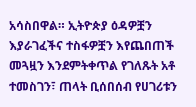አሳስበዋል። ኢትዮጵያ ዕዳዎቿን እያራገፈችና ተስፋዎቿን እየጨበጠች መጓዟን እንደምትቀጥል የገለጹት አቶ ተመስገን፣ ጠላት ቢሰበሰብ የሀገሪቱን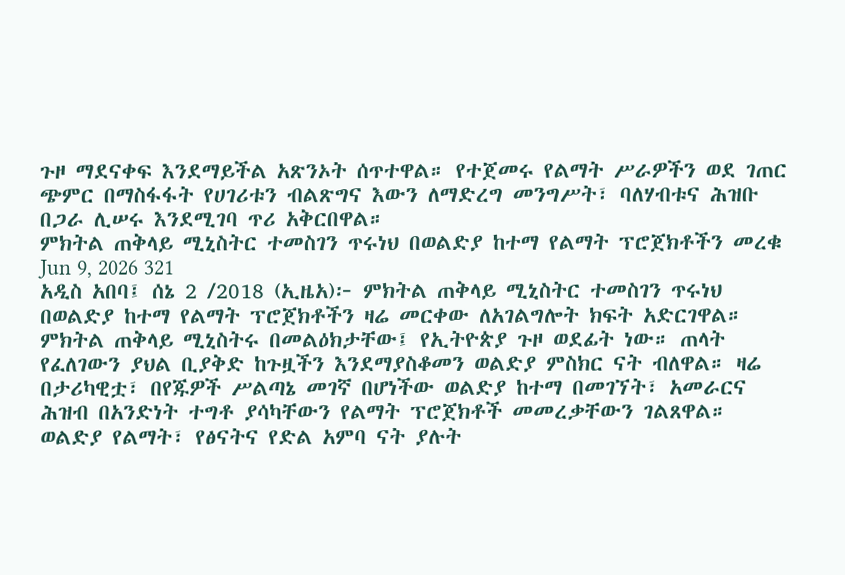ጉዞ ማደናቀፍ እንደማይችል አጽንኦት ሰጥተዋል። የተጀመሩ የልማት ሥራዎችን ወደ ገጠር ጭምር በማስፋፋት የሀገሪቱን ብልጽግና እውን ለማድረግ መንግሥት፣ ባለሃብቱና ሕዝቡ በጋራ ሊሠሩ እንደሚገባ ጥሪ አቅርበዋል።
ምክትል ጠቅላይ ሚኒስትር ተመስገን ጥሩነህ በወልድያ ከተማ የልማት ፕሮጀክቶችን መረቁ
Jun 9, 2026 321
አዲስ አበባ፤ ሰኔ 2 /2018 (ኢዜአ)፦ ምክትል ጠቅላይ ሚኒስትር ተመስገን ጥሩነህ በወልድያ ከተማ የልማት ፕሮጀክቶችን ዛሬ መርቀው ለአገልግሎት ክፍት አድርገዋል። ምክትል ጠቅላይ ሚኒስትሩ በመልዕክታቸው፤ የኢትዮጵያ ጉዞ ወደፊት ነው። ጠላት የፈለገውን ያህል ቢያቅድ ከጉዟችን እንደማያስቆመን ወልድያ ምስክር ናት ብለዋል። ዛሬ በታሪካዊቷ፣ በየጁዎች ሥልጣኔ መገኛ በሆነችው ወልድያ ከተማ በመገኘት፣ አመራርና ሕዝብ በአንድነት ተግቶ ያሳካቸውን የልማት ፕሮጀክቶች መመረቃቸውን ገልጸዋል። ወልድያ የልማት፣ የፅናትና የድል አምባ ናት ያሉት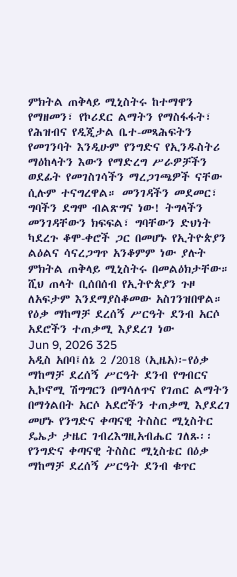ምክትል ጠቅላይ ሚኒስትሩ ከተማዋን የማዘመን፣ የኮሪደር ልማትን የማስፋፋት፣ የሕዝብና የዲጂታል ቤተ-መጻሕፍትን የመገንባት እንዲሁም የንግድና የኢንዱስትሪ ማዕከላትን እውን የማድረግ ሥራዎቻችን ወደፊት የመገስገሳችን ማረጋገጫዎች ናቸው ሲሉም ተናግረዋል። መንገዳችን መደመር፣ ግባችን ደግሞ ብልጽግና ነው! ትግላችን መንገዳቸውን ክፍፍል፣ ግባቸውን ድህነት ካደረጉ ቆሞ-ቀሮች ጋር በመሆኑ የኢትዮጵያን ልዕልና ሳናረጋግጥ አንቆምም ነው ያሉት ምክትል ጠቅላይ ሚኒስትሩ በመልዕክታቸው። ሺህ ጠላት ቢሰበሰብ የኢትዮጵያን ጉዞ ለአፍታም እንደማያስቆመው አስገንዝበዋል።
የዕቃ ማከማቻ ደረሰኝ ሥርዓት ደንብ አርሶ አደሮችን ተጠቃሚ እያደረገ ነው
Jun 9, 2026 325
አዲስ አበባ፤ሰኔ 2 /2018 (ኢዜአ)፦የዕቃ ማከማቻ ደረሰኝ ሥርዓት ደንብ የግብርና ኢኮኖሚ ሽግግርን በማሳለጥና የገጠር ልማትን በማጎልበት አርሶ አደሮችን ተጠቃሚ እያደረገ መሆኑ የንግድና ቀጣናዊ ትስስር ሚኒስትር ዴኤታ ታዜር ገብረእግዚአብሔር ገለጹ፡፡ የንግድና ቀጣናዊ ትስስር ሚኒስቴር በዕቃ ማከማቻ ደረሰኝ ሥርዓት ደንብ ቁጥር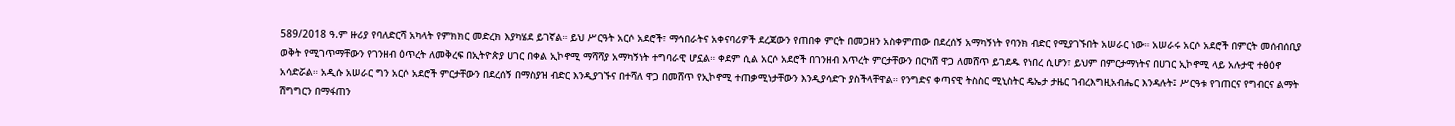589/2018 ዓ.ም ዙሪያ የባለድርሻ አካላት የምክክር መድረክ እያካሄደ ይገኛል። ይህ ሥርዓት አርሶ አደሮች፣ ማኅበራትና አቀናባሪዎች ደረጃውን የጠበቀ ምርት በመጋዘን አስቀምጠው በደረሰኝ አማካኝነት የባንክ ብድር የሚያገኙበት አሠራር ነው። አሠራሩ አርሶ አደሮች በምርት መሰብሰቢያ ወቅት የሚገጥማቸውን የገንዘብ ዕጥረት ለመቅረፍ በኢትዮጵያ ሀገር በቀል ኢኮኖሚ ማሻሻያ አማካኝነት ተግባራዊ ሆኗል። ቀደም ሲል አርሶ አደሮች በገንዘብ እጥረት ምርታቸውን በርካሽ ዋጋ ለመሸጥ ይገደዱ የነበረ ሲሆን፣ ይህም በምርታማነትና በሀገር ኢኮኖሚ ላይ አሉታዊ ተፅዕኖ አሳድሯል። አዲሱ አሠራር ግን አርሶ አደሮች ምርታቸውን በደረሰኝ በማስያዝ ብድር እንዲያገኙና በተሻለ ዋጋ በመሸጥ የኢኮኖሚ ተጠቃሚነታቸውን እንዲያሳድጉ ያስችላቸዋል። የንግድና ቀጣናዊ ትስስር ሚኒስትር ዴኤታ ታዜር ገብረእግዚአብሔር እንዳሉት፤ ሥርዓቱ የገጠርና የግብርና ልማት ሽግግርን በማፋጠን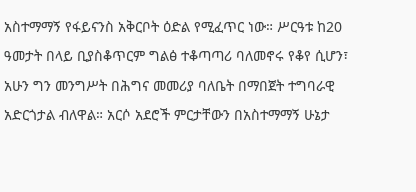አስተማማኝ የፋይናንስ አቅርቦት ዕድል የሚፈጥር ነው። ሥርዓቱ ከ20 ዓመታት በላይ ቢያስቆጥርም ግልፅ ተቆጣጣሪ ባለመኖሩ የቆየ ሲሆን፣ አሁን ግን መንግሥት በሕግና መመሪያ ባለቤት በማበጀት ተግባራዊ አድርጎታል ብለዋል። አርሶ አደሮች ምርታቸውን በአስተማማኝ ሁኔታ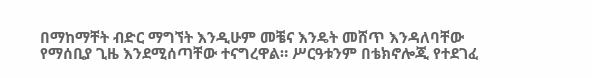በማከማቸት ብድር ማግኘት እንዲሁም መቼና እንዴት መሸጥ እንዳለባቸው የማሰቢያ ጊዜ እንደሚሰጣቸው ተናግረዋል። ሥርዓቱንም በቴክኖሎጂ የተደገፈ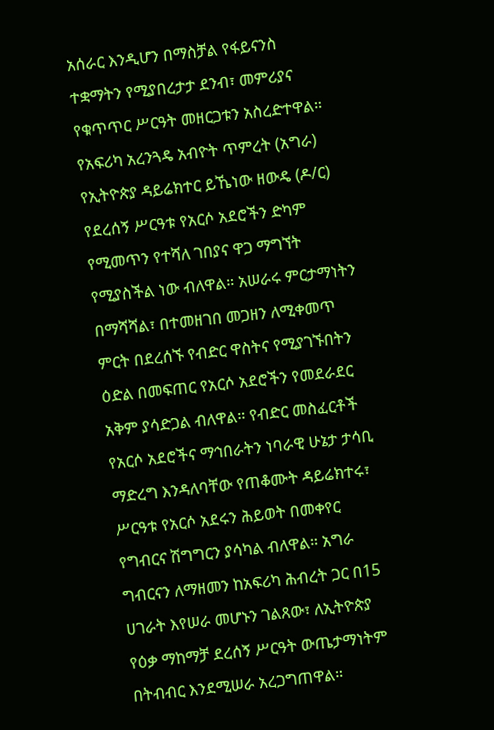አሰራር እንዲሆን በማስቻል የፋይናንስ ተቋማትን የሚያበረታታ ደንብ፣ መምሪያና የቁጥጥር ሥርዓት መዘርጋቱን አስረድተዋል። የአፍሪካ አረንጓዴ አብዮት ጥምረት (አግራ) የኢትዮጵያ ዳይሬክተር ይኼነው ዘውዴ (ዶ/ር) የደረሰኝ ሥርዓቱ የአርሶ አደሮችን ድካም የሚመጥን የተሻለ ገበያና ዋጋ ማግኘት የሚያስችል ነው ብለዋል። አሠራሩ ምርታማነትን በማሻሻል፣ በተመዘገበ መጋዘን ለሚቀመጥ ምርት በደረሰኙ የብድር ዋስትና የሚያገኙበትን ዕድል በመፍጠር የአርሶ አደሮችን የመደራደር አቅም ያሳድጋል ብለዋል። የብድር መስፈርቶች የአርሶ አደሮችና ማኅበራትን ነባራዊ ሁኔታ ታሳቢ ማድረግ እንዳለባቸው የጠቆሙት ዳይሬክተሩ፣ ሥርዓቱ የአርሶ አደሩን ሕይወት በመቀየር የግብርና ሽግግርን ያሳካል ብለዋል። አግራ ግብርናን ለማዘመን ከአፍሪካ ሕብረት ጋር በ15 ሀገራት እየሠራ መሆኑን ገልጸው፣ ለኢትዮጵያ የዕቃ ማከማቻ ደረሰኝ ሥርዓት ውጤታማነትም በትብብር እንደሚሠራ አረጋግጠዋል።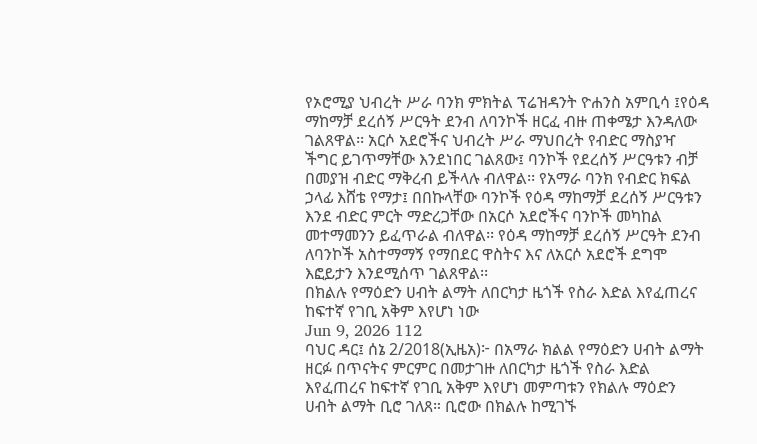የኦሮሚያ ህብረት ሥራ ባንክ ምክትል ፕሬዝዳንት ዮሐንስ አምቢሳ ፤የዕዳ ማከማቻ ደረሰኝ ሥርዓት ደንብ ለባንኮች ዘርፈ ብዙ ጠቀሜታ እንዳለው ገልጸዋል፡፡ አርሶ አደሮችና ህብረት ሥራ ማህበረት የብድር ማስያዣ ችግር ይገጥማቸው እንደነበር ገልጸው፤ ባንኮች የደረሰኝ ሥርዓቱን ብቻ በመያዝ ብድር ማቅረብ ይችላሉ ብለዋል፡፡ የአማራ ባንክ የብድር ክፍል ኃላፊ እሸቴ የማታ፤ በበኩላቸው ባንኮች የዕዳ ማከማቻ ደረሰኝ ሥርዓቱን እንደ ብድር ምርት ማድረጋቸው በአርሶ አደሮችና ባንኮች መካከል መተማመንን ይፈጥራል ብለዋል፡፡ የዕዳ ማከማቻ ደረሰኝ ሥርዓት ደንብ ለባንኮች አስተማማኝ የማበደር ዋስትና እና ለአርሶ አደሮች ደግሞ እፎይታን እንደሚሰጥ ገልጸዋል፡፡
በክልሉ የማዕድን ሀብት ልማት ለበርካታ ዜጎች የስራ እድል እየፈጠረና ከፍተኛ የገቢ አቅም እየሆነ ነው
Jun 9, 2026 112
ባህር ዳር፤ ሰኔ 2/2018(ኢዜአ)፦ በአማራ ክልል የማዕድን ሀብት ልማት ዘርፉ በጥናትና ምርምር በመታገዙ ለበርካታ ዜጎች የስራ እድል እየፈጠረና ከፍተኛ የገቢ አቅም እየሆነ መምጣቱን የክልሉ ማዕድን ሀብት ልማት ቢሮ ገለጸ። ቢሮው በክልሉ ከሚገኙ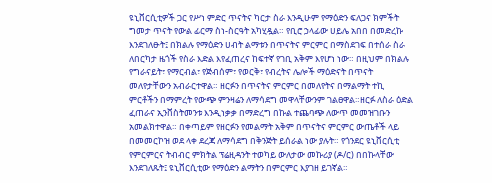ዩኒቨርሲቲዎች ጋር የሥነ ምድር ጥናትና ካርታ ስራ እንዲሁም የማዕድን ፍለጋና ክምችት ግመታ ጥናት የውል ፊርማ ስነ-ስርዓት አካሂዷል። የቢሮ ኃላፊው ሀይሌ አበበ በመድረኩ እንደገለፁት፤ በክልሉ የማዕድን ሀብት ልማቱን በጥናትና ምርምር በማስደገፍ በተሰራ ስራ ለበርካታ ዜጎች የስራ እድል እየፈጠረና ከፍተኛ የገቢ አቅም እየሆነ ነው። በዚህም በክልሉ የግራናይት፣ የማርብል፣ የጅብሰም፣ የወርቅ፣ የብረትና ሌሎች ማዕድናት በጥናት መለየታቸውን አብራርተዋል። ዘርፉን በጥናትና ምርምር በመለየትና በማልማት ተኪ ምርቶችን በማምረት የውጭ ምንዛሬን ለማሳደግ መዋላቸውንም ገልፀዋል።ዘርፉ ለስራ ዕድል ፈጠራና ኢንቨስትመንቱ እንዲነቃቃ በማድረግ በኩል ተጨባጭ ለውጥ መመዝገቡን አመልክተዋል። በቀጣይም የዘርፉን የመልማት አቅም በጥናትና ምርምር ውጤቶች ላይ በመመርኮዝ ወደ ላቀ ደረጃ ለማሳደግ በቅንጅት ይሰራል ነው ያሉት። የጎንደር ዩኒቨርሲቲ የምርምርና ትብብር ምክትል ፕሬዚዳንት ተወካይ ውለታው መኩሪያ (ዶ/ር) በበኩላቸው እንደገለጹት፤ ዩኒቨርሲቲው የማዕድን ልማትን በምርምር እያገዘ ይገኛል።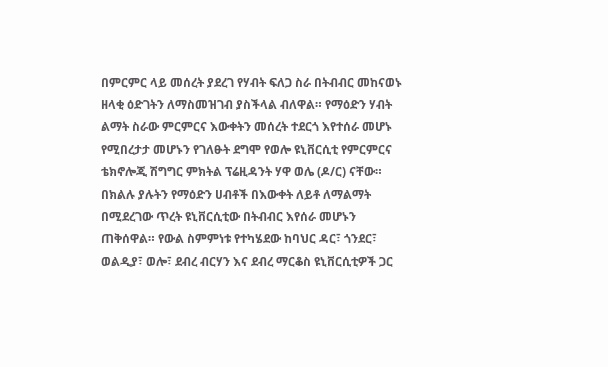በምርምር ላይ መሰረት ያደረገ የሃብት ፍለጋ ስራ በትብብር መከናወኑ ዘላቂ ዕድገትን ለማስመዝገብ ያስችላል ብለዋል። የማዕድን ሃብት ልማት ስራው ምርምርና እውቀትን መሰረት ተደርጎ እየተሰራ መሆኑ የሚበረታታ መሆኑን የገለፁት ደግሞ የወሎ ዩኒቨርሲቲ የምርምርና ቴክኖሎጂ ሽግግር ምክትል ፕሬዚዳንት ሃዋ ወሌ (ዶ/ር) ናቸው። በክልሉ ያሉትን የማዕድን ሀብቶች በእውቀት ለይቶ ለማልማት በሚደረገው ጥረት ዩኒቨርሲቲው በትብብር እየሰራ መሆኑን ጠቅሰዋል። የውል ስምምነቱ የተካሄደው ከባህር ዳር፣ ጎንደር፣ ወልዲያ፣ ወሎ፣ ደብረ ብርሃን እና ደብረ ማርቆስ ዩኒቨርሲቲዎች ጋር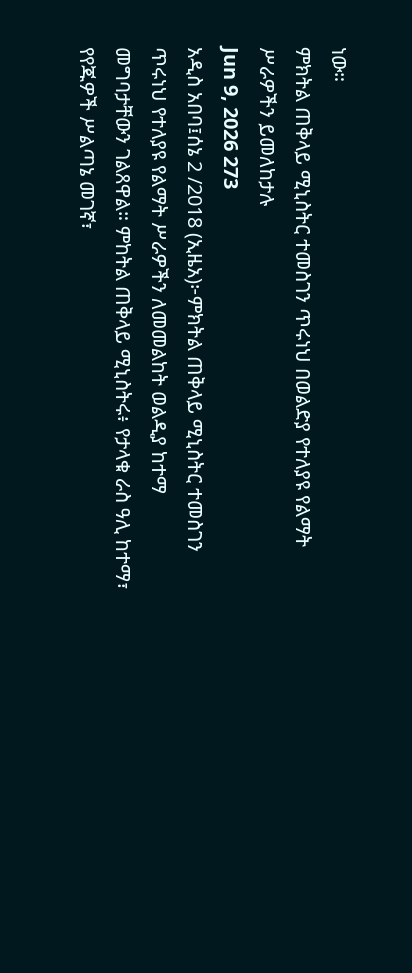ነው።
ምክትል ጠቅላይ ሚኒስትር ተመስገን ጥሩነህ በወልድያ የተለያዩ የልማት ሥራዎችን ይመለከታሉ
Jun 9, 2026 273
አዲስ አበባ፤ሰኔ 2 /2018 (ኢዜአ)፦ምክትል ጠቅላይ ሚኒስትር ተመስገን ጥሩነህ የተለያዩ የልማት ሥራዎችን ለመመልከት ወልዲያ ከተማ መግባታቸውን ገልጸዋል። ምከትል ጠቅላይ ሚኒስትሩ፥ የታላቁ ራስ ዓሊ ከተማ፣ የየጁዎች ሥልጣኔ መገኛ፣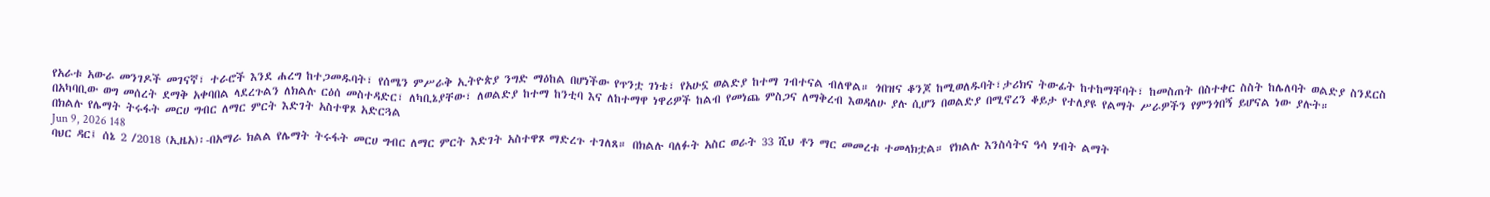የአራቱ አውራ መንገዶች መገናኛ፣ ተራሮች እንደ ሐረግ ከተጋመዱባት፣ የሰሜን ምሥራቅ ኢትዮጵያ ንግድ ማዕከል በሆነችው የጥንቷ ገነቴ፣ የአሁኗ ወልድያ ከተማ ገብተናል ብለዋል። ጎበዝና ቆንጆ ከሚወለዱባት፣ታሪክና ትውፊት ከተከማቸባት፣ ከመስጠት በስተቀር ስስት ከሌለባት ወልድያ ስንደርስ በአካባቢው ወግ መሰረት ደማቅ አቀባበል ላደረጉልን ለክልሉ ርዕሰ መስተዳድር፣ ለካቢኔያቸው፣ ለወልድያ ከተማ ከንቲባ እና ለከተማዋ ነዋሪዎች ከልብ የመነጨ ምስጋና ለማቅረብ እወዳለሁ ያሉ ሲሆን በወልድያ በሚኖረን ቆይታ የተለያዩ የልማት ሥራዎችን የምንጎበኝ ይሆናል ነው ያሉት።
በክልሉ የሌማት ትሩፋት መርሀ ግብር ለማር ምርት እድገት አስተዋጾ አድርጓል
Jun 9, 2026 148
ባህር ዳር፤ ሰኔ 2 /2018 (ኢዜአ)፡-በአማራ ክልል የሌማት ትሩፋት መርሀ ግብር ለማር ምርት እድገት አስተዋጾ ማድረጉ ተገለጸ። በክልሉ ባለፉት አስር ወራት 33 ሺህ ቶን ማር መመረቱ ተመላክቷል። የክልሉ እንስሳትና ዓሳ ሃብት ልማት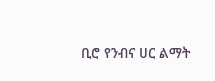ቢሮ የንብና ሀር ልማት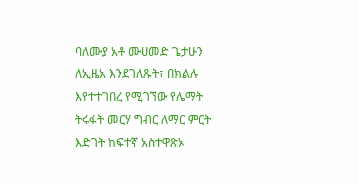ባለሙያ አቶ ሙሀመድ ጌታሁን ለኢዜአ እንደገለጹት፣ በክልሉ እየተተገበረ የሚገኘው የሌማት ትሩፋት መርሃ ግብር ለማር ምርት እድገት ከፍተኛ አስተዋጽኦ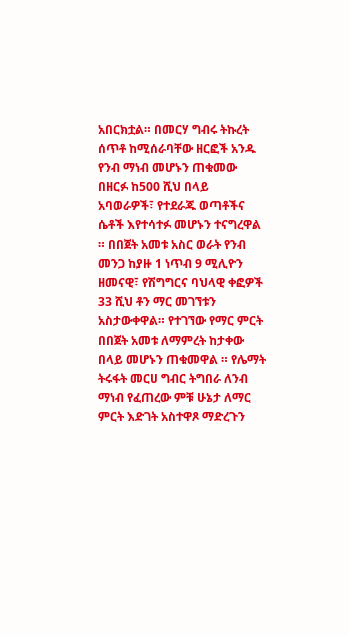አበርክቷል። በመርሃ ግብሩ ትኩረት ሰጥቶ ከሚሰራባቸው ዘርፎች አንዱ የንብ ማነብ መሆኑን ጠቁመው በዘርፉ ከ500 ሺህ በላይ አባወራዎች፣ የተደራጁ ወጣቶችና ሴቶች እየተሳተፉ መሆኑን ተናግረዋል ። በበጀት አመቱ አስር ወራት የንብ መንጋ ከያዙ 1 ነጥብ 9 ሚሊዮን ዘመናዊ፣ የሽግግርና ባህላዊ ቀፎዎች 33 ሺህ ቶን ማር መገኘቱን አስታውቀዋል። የተገኘው የማር ምርት በበጀት አመቱ ለማምረት ከታቀው በላይ መሆኑን ጠቁመዋል ። የሌማት ትሩፋት መርሀ ግብር ትግበራ ለንብ ማነብ የፈጠረው ምቹ ሁኔታ ለማር ምርት እድገት አስተዋጾ ማድረጉን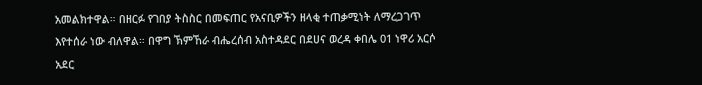አመልክተዋል። በዘርፉ የገበያ ትስስር በመፍጠር የአናቢዎችን ዘላቂ ተጠቃሚነት ለማረጋገጥ እየተሰራ ነው ብለዋል። በዋግ ኽምኸራ ብሔረሰብ አስተዳደር በደሀና ወረዳ ቀበሌ 01 ነዋሪ አርሶ አደር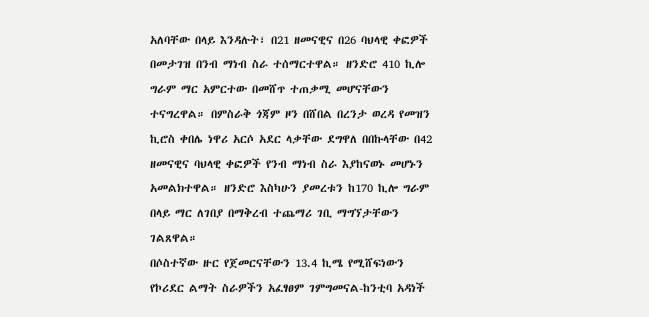አለባቸው በላይ እንዳሉት፣ በ21 ዘመናዊና በ26 ባህላዊ ቀፎዎች በመታገዝ በንብ ማነብ ስራ ተሰማርተዋል። ዘንድሮ 410 ኪሎ ግራም ማር አምርተው በመሸጥ ተጠቃሚ መሆናቸውን ተናግረዋል። በምስራቅ ጎጃም ዞን በሸበል በረንታ ወረዳ የመዝን ኪሮስ ቀበሌ ነዋሪ አርሶ አደር ላቃቸው ደግዋለ በበኩላቸው በ42 ዘመናዊና ባህላዊ ቀፎዎች የንብ ማነብ ስራ እያከናወኑ መሆኑን አመልክተዋል። ዘንድሮ እስካሁን ያመረቱን ከ170 ኪሎ ግራም በላይ ማር ለገበያ በማቅረብ ተጨማሪ ገቢ ማግኘታቸውን ገልጸዋል።
በሶስተኛው ዙር የጀመርናቸውን 13.4 ኪሜ የሚሸፍነውን የኮሪደር ልማት ስራዎችን አፈፃፀም ገምግመናል-ከንቲባ አዳነች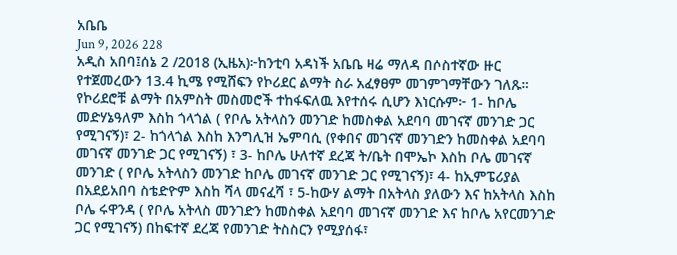አቤቤ
Jun 9, 2026 228
አዲስ አበባ፤ሰኔ 2 /2018 (ኢዜአ)፦ከንቲባ አዳነች አቤቤ ዛሬ ማለዳ በሶስተኛው ዙር የተጀመረውን 13.4 ኪሜ የሚሸፍን የኮሪደር ልማት ስራ አፈፃፀም መገምገማቸውን ገለጹ። የኮሪደሮቹ ልማት በአምስት መስመሮች ተከፋፍለዉ እየተሰሩ ሲሆን እነርሱም፦ 1- ከቦሌ መድሃኔዓለም እስከ ጎላጎል ( የቦሌ አትላስን መንገድ ከመስቀል አደባባ መገናኛ መንገድ ጋር የሚገናኝ)፣ 2- ከጎላጎል እስከ እንግሊዝ ኤምባሲ (የቀበና መገናኛ መንገድን ከመስቀል አደባባ መገናኛ መንገድ ጋር የሚገናኝ) ፣ 3- ከቦሌ ሁለተኛ ደረጃ ት/ቤት በሞኤኮ እስከ ቦሌ መገናኛ መንገድ ( የቦሌ አትላስን መንገድ ከቦሌ መገናኛ መንገድ ጋር የሚገናኝ)፣ 4- ከኢምፔሪያል በአደይአበባ ስቴድዮም እስከ ሻላ መናፈሻ ፣ 5-ከውሃ ልማት በአትላስ ያለውን እና ከአትላስ እስከ ቦሌ ሩዋንዳ ( የቦሌ አትላስ መንገድን ከመስቀል አደባባ መገናኛ መንገድ እና ከቦሌ አየርመንገድ ጋር የሚገናኝ) በከፍተኛ ደረጃ የመንገድ ትስስርን የሚያሰፋ፣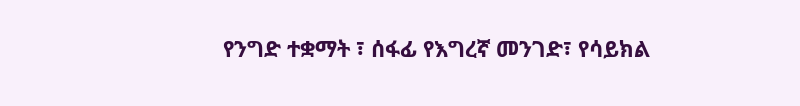የንግድ ተቋማት ፣ ሰፋፊ የእግረኛ መንገድ፣ የሳይክል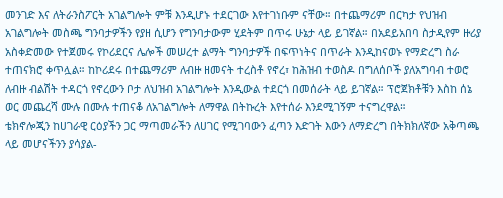መንገድ እና ለትራንስፖርት አገልግሎት ምቹ እንዲሆኑ ተደርገው እየተገነቡም ናቸው። በተጨማሪም በርካታ የህዝብ አገልግሎት መስጫ ግንባታዎችን የያዘ ሲሆን የግንባታውም ሂደትም በጥሩ ሁኔታ ላይ ይገኛል። በአደይአበባ ስታዲየም ዙሪያ አስቀድመው የተጀመሩ የኮሪደርና ሌሎች መሠረተ ልማት ግንባታዎች በፍጥነትና በጥራት እንዲከናወኑ የማድረግ ስራ ተጠናክሮ ቀጥሏል። ከኮሪደሩ በተጨማሪም ለብዙ ዘመናት ተረስቶ የኖረ፣ ከሕዝብ ተወስዶ በግለሰቦች ያለአግባብ ተወሮ ለብዙ ብልሽት ተዳርጎ የኖረውን ቦታ ለህዝብ አገልግሎት እንዲውል ተደርጎ በመሰራት ላይ ይገኛል። ፕሮጀክቶቹን እስከ ሰኔ ወር መጨረሻ ሙሉ በሙሉ ተጠናቆ ለአገልግሎት ለማዋል በትኩረት እየተሰራ እንደሚገኝም ተናግረዋል።
ቴክኖሎጂን ከሀገራዊ ርዕያችን ጋር ማጣመራችን ለሀገር የሚገባውን ፈጣን እድገት እውን ለማድረግ በትክክለኛው አቅጣጫ ላይ መሆናችንን ያሳያል-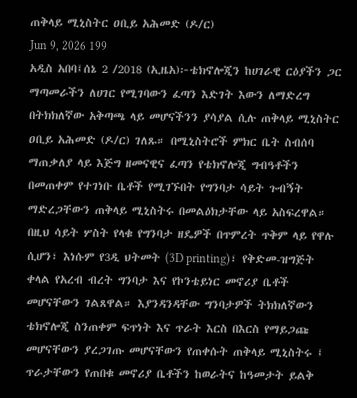ጠቅላይ ሚኒስትር ዐቢይ አሕመድ (ዶ/ር)
Jun 9, 2026 199
አዲስ አበባ፤ሰኔ 2 /2018 (ኢዜአ)፦ቴክኖሎጂን ከሀገራዊ ርዕያችን ጋር ማጣመራችን ለሀገር የሚገባውን ፈጣን እድገት እውን ለማድረግ በትክክለኛው አቅጣጫ ላይ መሆናችንን ያሳያል ሲሉ ጠቅላይ ሚኒስትር ዐቢይ አሕመድ (ዶ/ር) ገለጹ። በሚኒስትሮች ምክር ቤት ስብሰባ ማጠቃለያ ላይ እጅግ ዘመናዊና ፈጣን የቴክኖሎጂ ግብዓቶችን በመጠቀም የተገነቡ ቤቶች የሚገኙበት የግንባታ ሳይት ጉብኝት ማድረጋቸውን ጠቅላይ ሚኒስትሩ በመልዕክታቸው ላይ አስፍረዋል። በዚህ ሳይት ሦስት የላቁ የግንባታ ዘዴዎች በጥምረት ጥቅም ላይ የዋሉ ሲሆን፣ እነሱም የ3ዲ ህትመት (3D printing)፣ የቅድመ-ዝግጅት ቀላል የአረብ ብረት ግንባታ እና የኮንቴይነር መኖሪያ ቤቶች መሆናቸውን ገልጸዋል። እያንዳንዳቸው ግንባታዎች ትክክለኛውን ቴክኖሎጂ ስንጠቀም ፍጥነት እና ጥራት እርስ በእርስ የማይጋጩ መሆናቸውን ያረጋገጡ መሆናቸውን የጠቀሱት ጠቅላይ ሚኒስትሩ ፤ ጥራታቸውን የጠበቁ መኖሪያ ቤቶችን ከወራትና ከዓመታት ይልቅ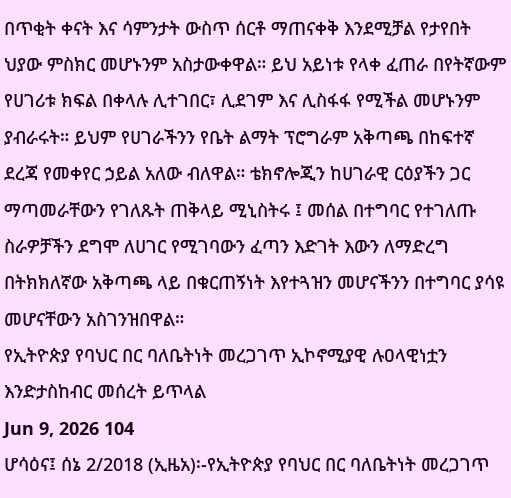በጥቂት ቀናት እና ሳምንታት ውስጥ ሰርቶ ማጠናቀቅ እንደሚቻል የታየበት ህያው ምስክር መሆኑንም አስታውቀዋል። ይህ አይነቱ የላቀ ፈጠራ በየትኛውም የሀገሪቱ ክፍል በቀላሉ ሊተገበር፣ ሊደገም እና ሊስፋፋ የሚችል መሆኑንም ያብራሩት። ይህም የሀገራችንን የቤት ልማት ፕሮግራም አቅጣጫ በከፍተኛ ደረጃ የመቀየር ኃይል አለው ብለዋል። ቴክኖሎጂን ከሀገራዊ ርዕያችን ጋር ማጣመራቸውን የገለጹት ጠቅላይ ሚኒስትሩ ፤ መሰል በተግባር የተገለጡ ስራዎቻችን ደግሞ ለሀገር የሚገባውን ፈጣን እድገት እውን ለማድረግ በትክክለኛው አቅጣጫ ላይ በቁርጠኝነት እየተጓዝን መሆናችንን በተግባር ያሳዩ መሆናቸውን አስገንዝበዋል።
የኢትዮጵያ የባህር በር ባለቤትነት መረጋገጥ ኢኮኖሚያዊ ሉዐላዊነቷን እንድታስከብር መሰረት ይጥላል
Jun 9, 2026 104
ሆሳዕና፤ ሰኔ 2/2018 (ኢዜአ)፡-የኢትዮጵያ የባህር በር ባለቤትነት መረጋገጥ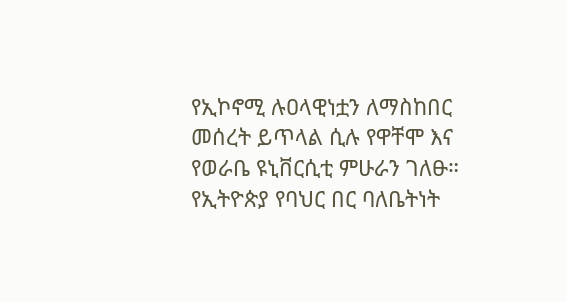የኢኮኖሚ ሉዐላዊነቷን ለማስከበር መሰረት ይጥላል ሲሉ የዋቸሞ እና የወራቤ ዩኒቨርሲቲ ምሁራን ገለፁ። የኢትዮጵያ የባህር በር ባለቤትነት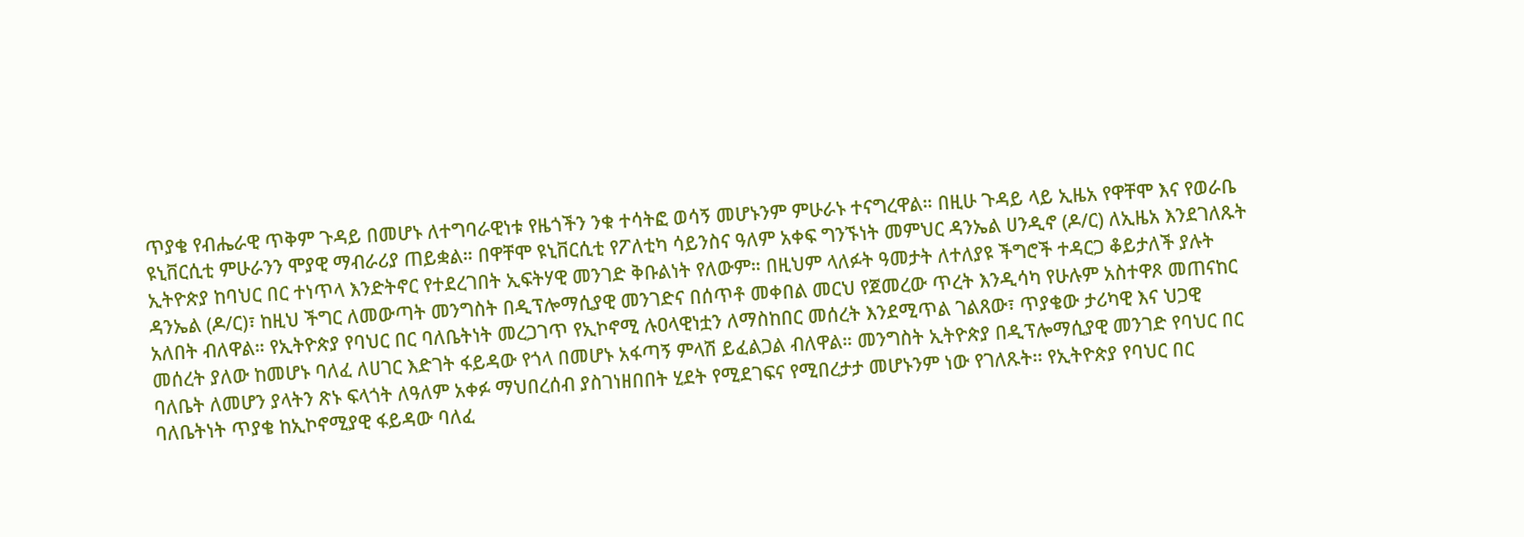ጥያቄ የብሔራዊ ጥቅም ጉዳይ በመሆኑ ለተግባራዊነቱ የዜጎችን ንቁ ተሳትፎ ወሳኝ መሆኑንም ምሁራኑ ተናግረዋል። በዚሁ ጉዳይ ላይ ኢዜአ የዋቸሞ እና የወራቤ ዩኒቨርሲቲ ምሁራንን ሞያዊ ማብራሪያ ጠይቋል። በዋቸሞ ዩኒቨርሲቲ የፖለቲካ ሳይንስና ዓለም አቀፍ ግንኙነት መምህር ዳንኤል ሀንዲኖ (ዶ/ር) ለኢዜአ እንደገለጹት ኢትዮጵያ ከባህር በር ተነጥላ እንድትኖር የተደረገበት ኢፍትሃዊ መንገድ ቅቡልነት የለውም። በዚህም ላለፉት ዓመታት ለተለያዩ ችግሮች ተዳርጋ ቆይታለች ያሉት ዳንኤል (ዶ/ር)፣ ከዚህ ችግር ለመውጣት መንግስት በዲፕሎማሲያዊ መንገድና በሰጥቶ መቀበል መርህ የጀመረው ጥረት እንዲሳካ የሁሉም አስተዋጾ መጠናከር አለበት ብለዋል። የኢትዮጵያ የባህር በር ባለቤትነት መረጋገጥ የኢኮኖሚ ሉዐላዊነቷን ለማስከበር መሰረት እንደሚጥል ገልጸው፣ ጥያቄው ታሪካዊ እና ህጋዊ መሰረት ያለው ከመሆኑ ባለፈ ለሀገር እድገት ፋይዳው የጎላ በመሆኑ አፋጣኝ ምላሽ ይፈልጋል ብለዋል። መንግስት ኢትዮጵያ በዲፕሎማሲያዊ መንገድ የባህር በር ባለቤት ለመሆን ያላትን ጽኑ ፍላጎት ለዓለም አቀፉ ማህበረሰብ ያስገነዘበበት ሂደት የሚደገፍና የሚበረታታ መሆኑንም ነው የገለጹት፡፡ የኢትዮጵያ የባህር በር ባለቤትነት ጥያቄ ከኢኮኖሚያዊ ፋይዳው ባለፈ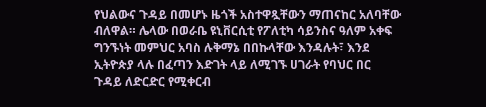የህልውና ጉዳይ በመሆኑ ዜጎች አስተዋጿቸውን ማጠናከር አለባቸው ብለዋል። ሌላው በወራቤ ዩኒቨርሲቲ የፖለቲካ ሳይንስና ዓለም አቀፍ ግንኙነት መምህር አባስ ሉቅማኔ በበኩላቸው እንዳሉት፣ እንደ ኢትዮጵያ ላሉ በፈጣን እድገት ላይ ለሚገኙ ሀገራት የባህር በር ጉዳይ ለድርድር የሚቀርብ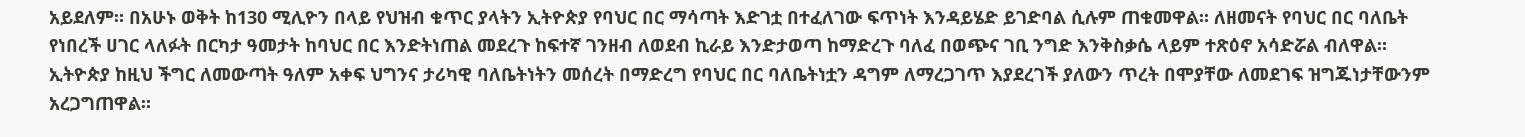አይደለም። በአሁኑ ወቅት ከ130 ሚሊዮን በላይ የህዝብ ቁጥር ያላትን ኢትዮጵያ የባህር በር ማሳጣት እድገቷ በተፈለገው ፍጥነት እንዳይሄድ ይገድባል ሲሉም ጠቁመዋል። ለዘመናት የባህር በር ባለቤት የነበረች ሀገር ላለፉት በርካታ ዓመታት ከባህር በር እንድትነጠል መደረጉ ከፍተኛ ገንዘብ ለወደብ ኪራይ እንድታወጣ ከማድረጉ ባለፈ በወጭና ገቢ ንግድ እንቅስቃሴ ላይም ተጽዕኖ አሳድሯል ብለዋል። ኢትዮጵያ ከዚህ ችግር ለመውጣት ዓለም አቀፍ ህግንና ታሪካዊ ባለቤትነትን መሰረት በማድረግ የባህር በር ባለቤትነቷን ዳግም ለማረጋገጥ እያደረገች ያለውን ጥረት በሞያቸው ለመደገፍ ዝግጁነታቸውንም አረጋግጠዋል።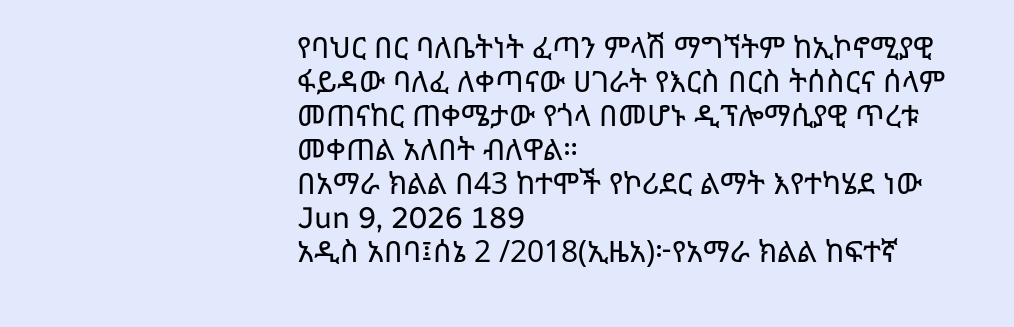የባህር በር ባለቤትነት ፈጣን ምላሽ ማግኘትም ከኢኮኖሚያዊ ፋይዳው ባለፈ ለቀጣናው ሀገራት የእርስ በርስ ትሰስርና ሰላም መጠናከር ጠቀሜታው የጎላ በመሆኑ ዲፕሎማሲያዊ ጥረቱ መቀጠል አለበት ብለዋል።
በአማራ ክልል በ43 ከተሞች የኮሪደር ልማት እየተካሄደ ነው
Jun 9, 2026 189
አዲስ አበባ፤ሰኔ 2 /2018(ኢዜአ)፦የአማራ ክልል ከፍተኛ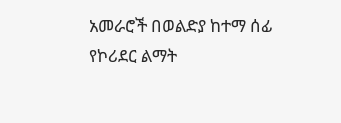አመራሮች በወልድያ ከተማ ሰፊ የኮሪደር ልማት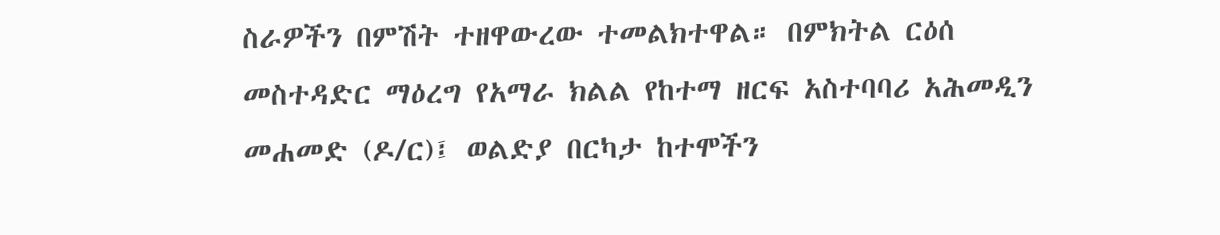ስራዎችን በምሽት ተዘዋውረው ተመልክተዋል። በምክትል ርዕሰ መስተዳድር ማዕረግ የአማራ ክልል የከተማ ዘርፍ አስተባባሪ አሕመዲን መሐመድ (ዶ/ር)፤ ወልድያ በርካታ ከተሞችን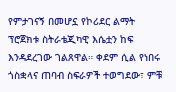የምታገናኝ በመሆኗ የኮሪደር ልማት ፕሮጀክቱ ስትራቴጂካዊ እሴቷን ከፍ እንዳደረገው ገልጸዋል። ቀደም ሲል የነበሩ ጎስቋላና ጠባብ ስፍራዎች ተወግደው፣ ምቹ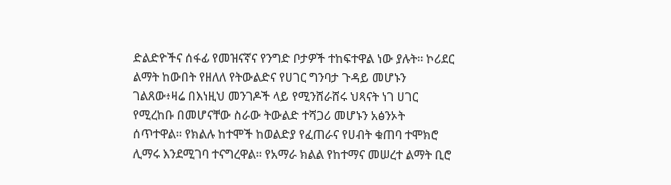ድልድዮችና ሰፋፊ የመዝናኛና የንግድ ቦታዎች ተከፍተዋል ነው ያሉት። ኮሪደር ልማት ከውበት የዘለለ የትውልድና የሀገር ግንባታ ጉዳይ መሆኑን ገልጸው፥ዛሬ በእነዚህ መንገዶች ላይ የሚንሸራሸሩ ህጻናት ነገ ሀገር የሚረከቡ በመሆናቸው ስራው ትውልድ ተሻጋሪ መሆኑን አፅንኦት ሰጥተዋል። የክልሉ ከተሞች ከወልድያ የፈጠራና የሀብት ቁጠባ ተሞክሮ ሊማሩ እንደሚገባ ተናግረዋል። የአማራ ክልል የከተማና መሠረተ ልማት ቢሮ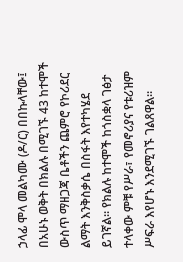ኃላፊ ሞላ መልካሙ (ዶ/ር) በበኩላቸው፤ በአሁኑ ወቅት በክልሉ በሚገኙ 43 ከተሞች ውስጥ ማዘጋጃ ቤቶችን ጨምሮ የኮሪደር ልማት እንቅስቃሴ በስፋት እየተካሄደ ይገኛል። የክልሉ ከተሞች ከጎስቋላ ገፅታ ተላቀው ምቹ የሥራ፣ የመኖሪያና የቱሪዝም ሥፍራ እየሆኑ እንደሚገኙ ገልጸዋል።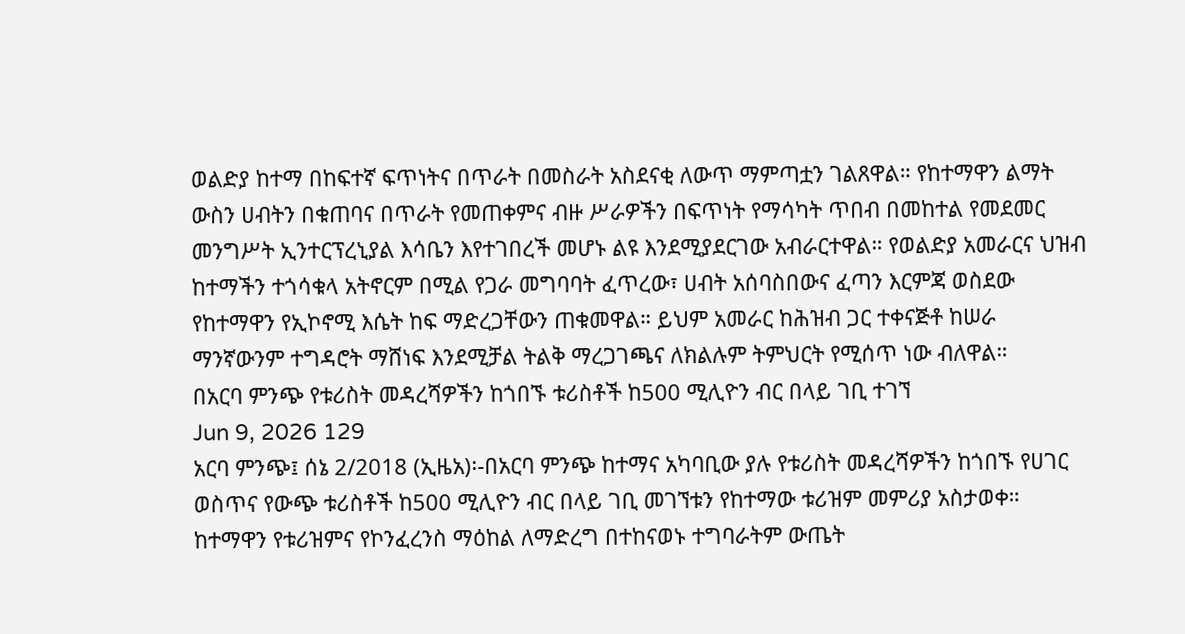ወልድያ ከተማ በከፍተኛ ፍጥነትና በጥራት በመስራት አስደናቂ ለውጥ ማምጣቷን ገልጸዋል። የከተማዋን ልማት ውስን ሀብትን በቁጠባና በጥራት የመጠቀምና ብዙ ሥራዎችን በፍጥነት የማሳካት ጥበብ በመከተል የመደመር መንግሥት ኢንተርፕረኒያል እሳቤን እየተገበረች መሆኑ ልዩ እንደሚያደርገው አብራርተዋል። የወልድያ አመራርና ህዝብ ከተማችን ተጎሳቁላ አትኖርም በሚል የጋራ መግባባት ፈጥረው፣ ሀብት አሰባስበውና ፈጣን እርምጃ ወስደው የከተማዋን የኢኮኖሚ እሴት ከፍ ማድረጋቸውን ጠቁመዋል። ይህም አመራር ከሕዝብ ጋር ተቀናጅቶ ከሠራ ማንኛውንም ተግዳሮት ማሸነፍ እንደሚቻል ትልቅ ማረጋገጫና ለክልሉም ትምህርት የሚሰጥ ነው ብለዋል።
በአርባ ምንጭ የቱሪስት መዳረሻዎችን ከጎበኙ ቱሪስቶች ከ500 ሚሊዮን ብር በላይ ገቢ ተገኘ
Jun 9, 2026 129
አርባ ምንጭ፤ ሰኔ 2/2018 (ኢዜአ)፡-በአርባ ምንጭ ከተማና አካባቢው ያሉ የቱሪስት መዳረሻዎችን ከጎበኙ የሀገር ወስጥና የውጭ ቱሪስቶች ከ500 ሚሊዮን ብር በላይ ገቢ መገኘቱን የከተማው ቱሪዝም መምሪያ አስታወቀ። ከተማዋን የቱሪዝምና የኮንፈረንስ ማዕከል ለማድረግ በተከናወኑ ተግባራትም ውጤት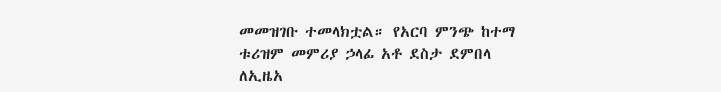መመዝገቡ ተመላክቷል። የአርባ ምንጭ ከተማ ቱሪዝም መምሪያ ኃላፊ አቶ ደስታ ደምበላ ለኢዜአ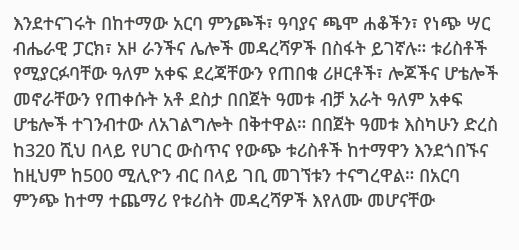እንደተናገሩት በከተማው አርባ ምንጮች፣ ዓባያና ጫሞ ሐቆችን፣ የነጭ ሣር ብሔራዊ ፓርክ፣ አዞ ራንችና ሌሎች መዳረሻዎች በስፋት ይገኛሉ። ቱሪስቶች የሚያርፉባቸው ዓለም አቀፍ ደረጃቸውን የጠበቁ ሪዞርቶች፣ ሎጆችና ሆቴሎች መኖራቸውን የጠቀሱት አቶ ደስታ በበጀት ዓመቱ ብቻ አራት ዓለም አቀፍ ሆቴሎች ተገንብተው ለአገልግሎት በቅተዋል። በበጀት ዓመቱ እስካሁን ድረስ ከ320 ሺህ በላይ የሀገር ውስጥና የውጭ ቱሪስቶች ከተማዋን እንደጎበኙና ከዚህም ከ500 ሚሊዮን ብር በላይ ገቢ መገኘቱን ተናግረዋል። በአርባ ምንጭ ከተማ ተጨማሪ የቱሪስት መዳረሻዎች እየለሙ መሆናቸው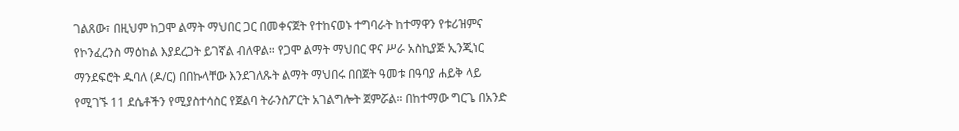ገልጸው፣ በዚህም ከጋሞ ልማት ማህበር ጋር በመቀናጀት የተከናወኑ ተግባራት ከተማዋን የቱሪዝምና የኮንፈረንስ ማዕከል እያደረጋት ይገኛል ብለዋል። የጋሞ ልማት ማህበር ዋና ሥራ አስኪያጅ ኢንጂነር ማንደፍሮት ዱባለ (ዶ/ር) በበኩላቸው እንደገለጹት ልማት ማህበሩ በበጀት ዓመቱ በዓባያ ሐይቅ ላይ የሚገኙ 11 ደሴቶችን የሚያስተሳስር የጀልባ ትራንስፖርት አገልግሎት ጀምሯል። በከተማው ግርጌ በአንድ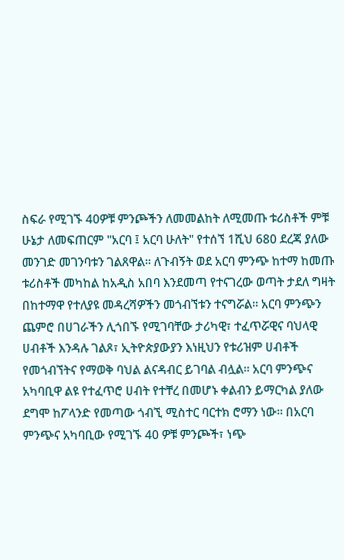ስፍራ የሚገኙ 40ዎቹ ምንጮችን ለመመልከት ለሚመጡ ቱሪስቶች ምቹ ሁኔታ ለመፍጠርም "አርባ ፤ አርባ ሁለት" የተሰኘ 1ሺህ 680 ደረጃ ያለው መንገድ መገንባቱን ገልጸዋል። ለጉብኝት ወደ አርባ ምንጭ ከተማ ከመጡ ቱሪስቶች መካከል ከአዲስ አበባ እንደመጣ የተናገረው ወጣት ታደለ ግዛት በከተማዋ የተለያዩ መዳረሻዎችን መጎብኘቱን ተናግሯል። አርባ ምንጭን ጨምሮ በሀገራችን ሊጎበኙ የሚገባቸው ታሪካዊ፣ ተፈጥሯዊና ባህላዊ ሀብቶች እንዳሉ ገልጾ፣ ኢትዮጵያውያን እነዚህን የቱሪዝም ሀብቶች የመጎብኘትና የማወቅ ባህል ልናዳብር ይገባል ብሏል። አርባ ምንጭና አካባቢዋ ልዩ የተፈጥሮ ሀብት የተቸረ በመሆኑ ቀልብን ይማርካል ያለው ደግሞ ከፖላንድ የመጣው ጎብኚ ሚስተር ባርተክ ሮማን ነው። በአርባ ምንጭና አካባቢው የሚገኙ 40 ዎቹ ምንጮች፣ ነጭ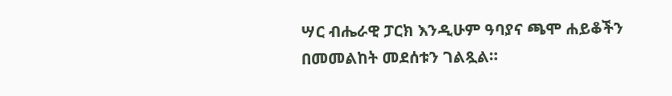ሣር ብሔራዊ ፓርክ እንዲሁም ዓባያና ጫሞ ሐይቆችን በመመልከት መደሰቱን ገልጿል።